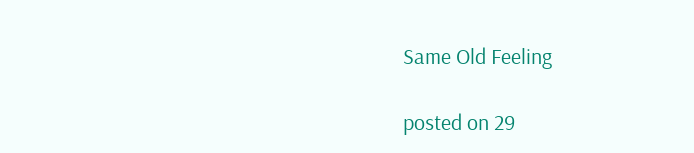Same Old Feeling

posted on 29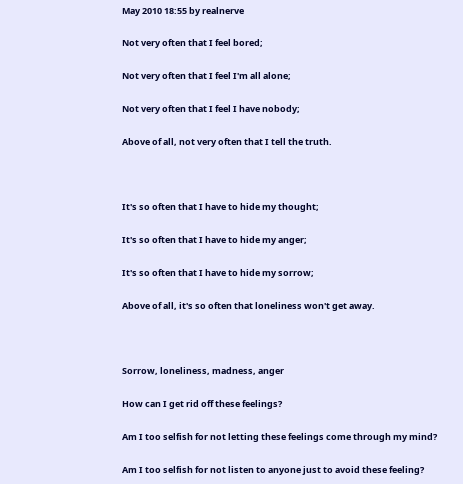May 2010 18:55 by realnerve

Not very often that I feel bored;

Not very often that I feel I'm all alone;

Not very often that I feel I have nobody;

Above of all, not very often that I tell the truth.



It's so often that I have to hide my thought;

It's so often that I have to hide my anger;

It's so often that I have to hide my sorrow;

Above of all, it's so often that loneliness won't get away.



Sorrow, loneliness, madness, anger

How can I get rid off these feelings?

Am I too selfish for not letting these feelings come through my mind?

Am I too selfish for not listen to anyone just to avoid these feeling?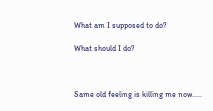What am I supposed to do?

What should I do?



Same old feeling is killing me now.....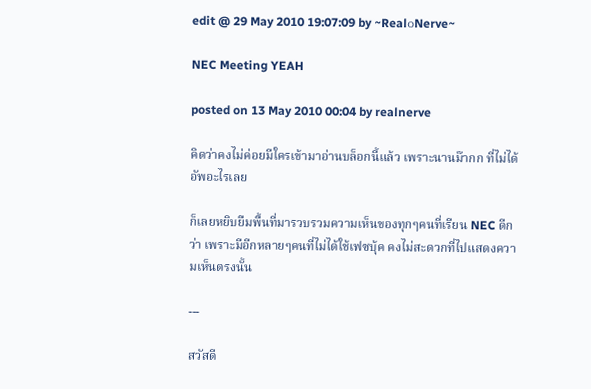edit @ 29 May 2010 19:07:09 by ~Real๐Nerve~

NEC Meeting YEAH

posted on 13 May 2010 00:04 by realnerve

คิดว่าคงไม่ค่อยมีใครเข้ามาอ่านบล็อกนี้แล้ว เพราะนานม๊ากก ที่ไม่ได้อัพอะไรเลย

ก็เลยหยิบยืมพื้นที่มารวบรวมความเห็นของทุกๆคนที่เรียน NEC ดีกว่า เพราะมีอีกหลายๆคนที่ไม่ได้ใช้เฟซบุ้ค คงไม่สะดวกที่ไปแสดงความเห็นตรงนั้น

---

สวัสดี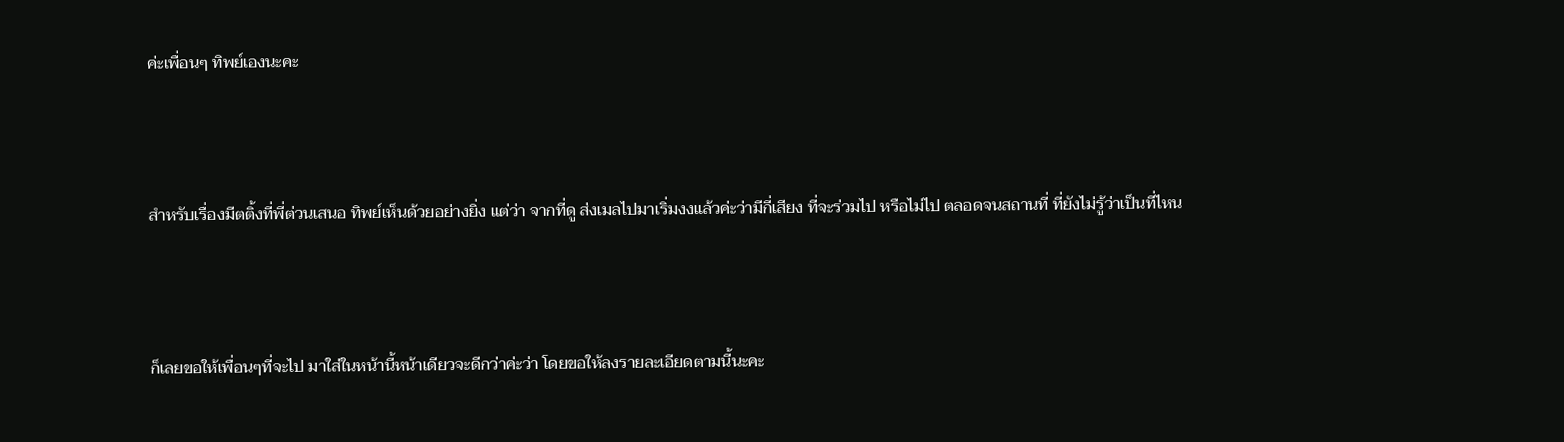ค่ะเพื่อนๆ ทิพย์เองนะคะ



สำหรับเรื่องมีตติ้งที่พี่ต่วนเสนอ ทิพย์เห็นด้วยอย่างยิ่ง แต่ว่า จากที่ดู ส่งเมลไปมาเริ่มงงแล้วค่ะว่ามีกี่เสียง ที่จะร่วมไป หรือไม่ไป ตลอดจนสถานที่ ที่ยังไม่รู้ว่าเป็นที่ไหน



ก็เลยขอให้เพื่อนๆที่จะไป มาใส่ในหน้านี้หน้าเดียวจะดีกว่าค่ะว่า โดยขอให้ลงรายละเอียดตามนี้นะคะ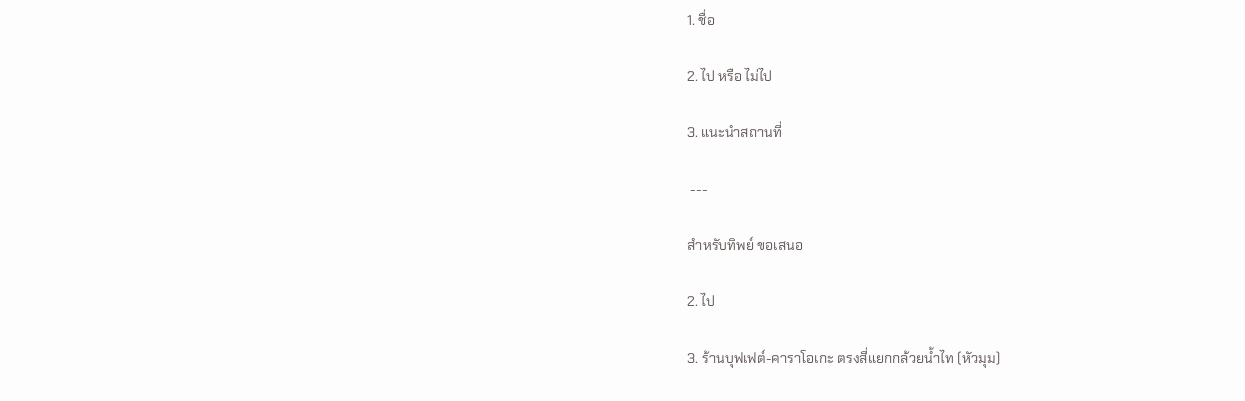1. ชื่อ

2. ไป หรือ ไม่ไป

3. แนะนำสถานที่

 ---

สำหรับทิพย์ ขอเสนอ

2. ไป

3. ร้านบุฟเฟต์-คาราโอเกะ ตรงสี่แยกกล้วยน้ำไท (หัวมุม)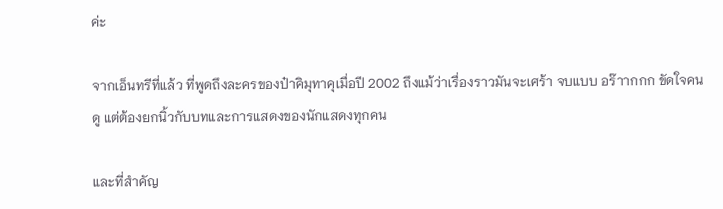ค่ะ

จากเอ็นทรีที่แล้ว ที่พูดถึงละครของป๋าคิมุทาคุเมื่อปี 2002 ถึงแม้ว่าเรื่องราวมันจะเศร้า จบแบบ อร๊าากกก ขัดใจคนดู แต่ต้องยกนิ้วกับบทและการแสดงของนักแสดงทุกคน

และที่สำคัญ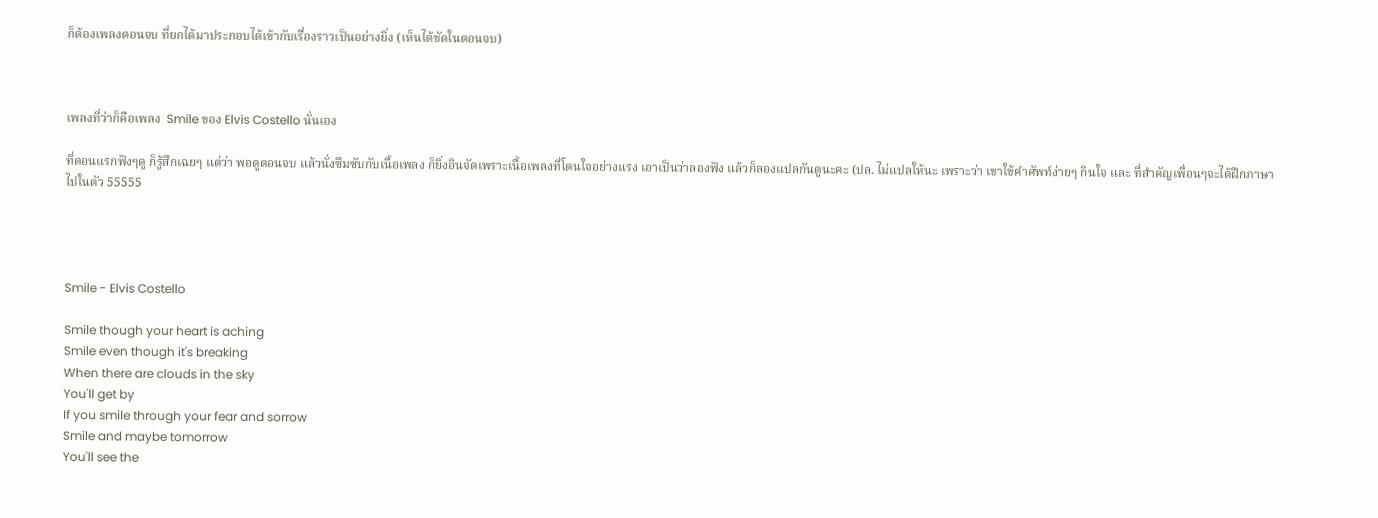ก็ต้องเพลงตอนจบ ที่ยกได้มาประกอบได้เข้ากับเรื่องราวเป็นอย่างยิ่ง (เห็นได้ชัดในตอนจบ)



เพลงที่ว่าก็คือเพลง  Smile ของ Elvis Costello นั่นเอง

ที่ตอนแรกฟังๆดู ก็รู้สึกเฉยๆ แต่ว่า พอดูตอนจบ แล้วนั่งซึมซับกับเนื้อเพลง ก็ยิ่งอินจัดเพราะเนื้อเพลงที่โดนใจอย่างแรง เอาเป็นว่าลองฟัง แล้วก็ลองแปลกันดูนะคะ (ปล. ไม่แปลให้นะ เพราะว่า เขาใข้คำศัพท์ง่ายๆ กินใจ และ ที่สำคัญเพื่อนๆจะได้ฝึกภาษาไปในตัว 55555




Smile - Elvis Costello

Smile though your heart is aching
Smile even though it's breaking
When there are clouds in the sky
You'll get by
If you smile through your fear and sorrow
Smile and maybe tomorrow
You'll see the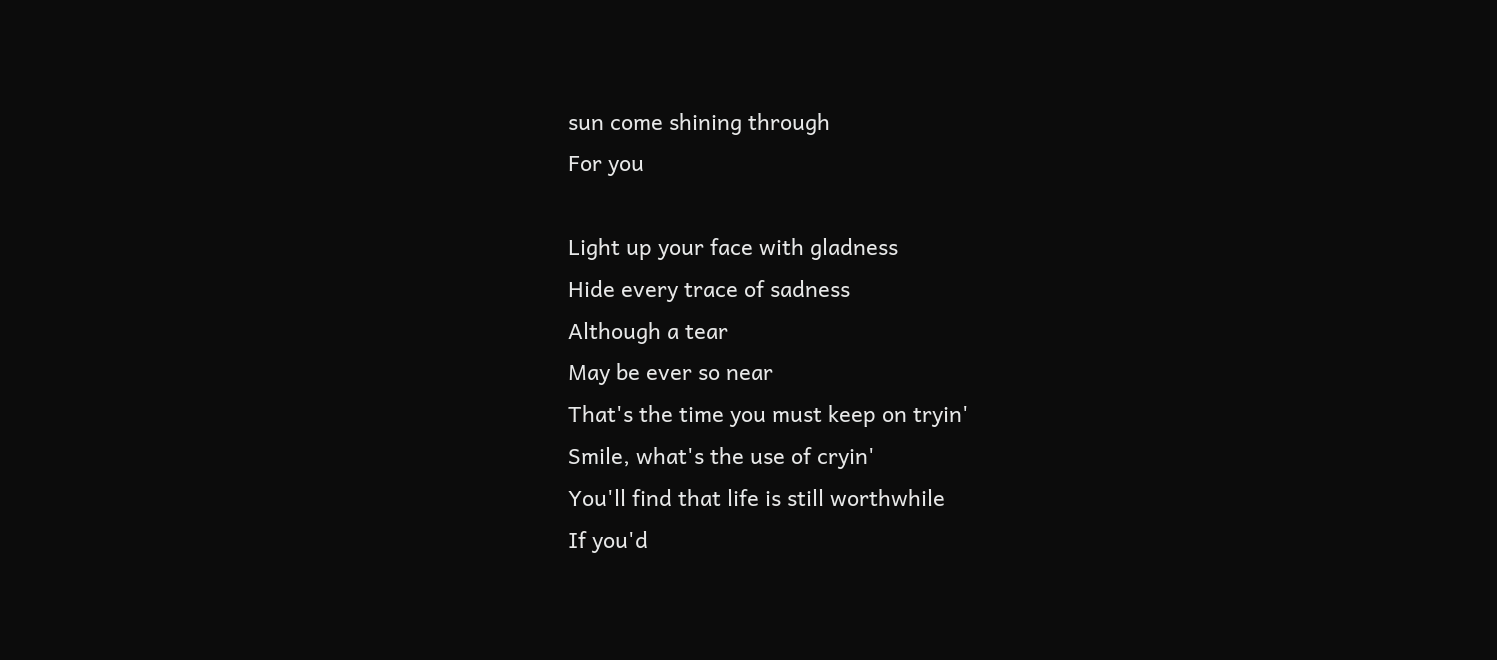sun come shining through
For you

Light up your face with gladness
Hide every trace of sadness
Although a tear
May be ever so near
That's the time you must keep on tryin'
Smile, what's the use of cryin'
You'll find that life is still worthwhile
If you'd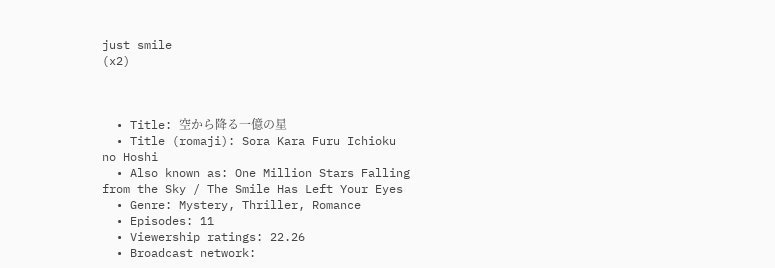just smile
(x2)



  • Title: 空から降る一億の星
  • Title (romaji): Sora Kara Furu Ichioku no Hoshi
  • Also known as: One Million Stars Falling from the Sky / The Smile Has Left Your Eyes
  • Genre: Mystery, Thriller, Romance
  • Episodes: 11
  • Viewership ratings: 22.26
  • Broadcast network: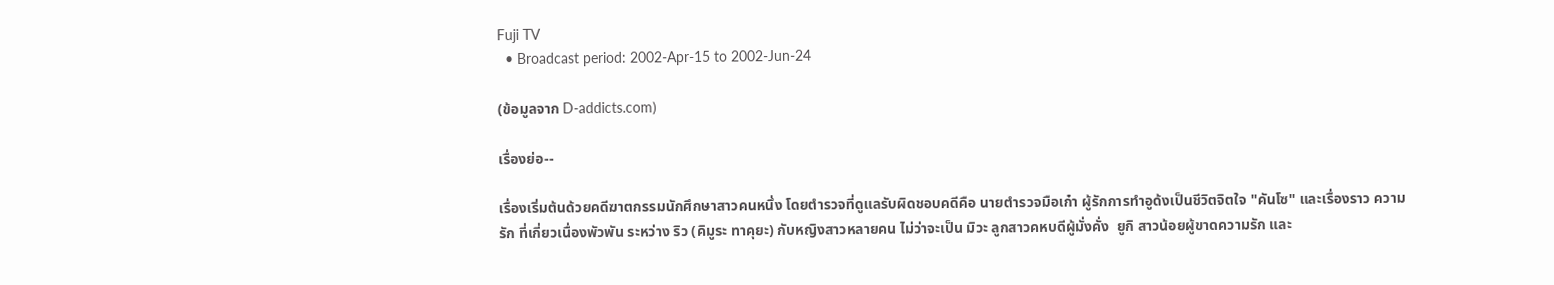Fuji TV
  • Broadcast period: 2002-Apr-15 to 2002-Jun-24

(ข้อมูลจาก D-addicts.com)

เรื่องย่อ--

เรื่องเริ่มต้นด้วยคดีฆาตกรรมนักศึกษาสาวคนหนึ่ง โดยตำรวจที่ดูแลรับผิดชอบคดีคือ นายตำรวจมือเก๋า ผู้รักการทำอูด้งเป็นชีวิตจิตใจ "คันโซ" และเรื่องราว ความรัก ที่เกี่ยวเนื่องพัวพัน ระหว่าง ริว (คิมูระ ทาคุยะ) กับหญิงสาวหลายคน ไม่ว่าจะเป็น มิวะ ลูกสาวคหบดีผู้มั่งคั่ง  ยูกิ สาวน้อยผู้ขาดความรัก และ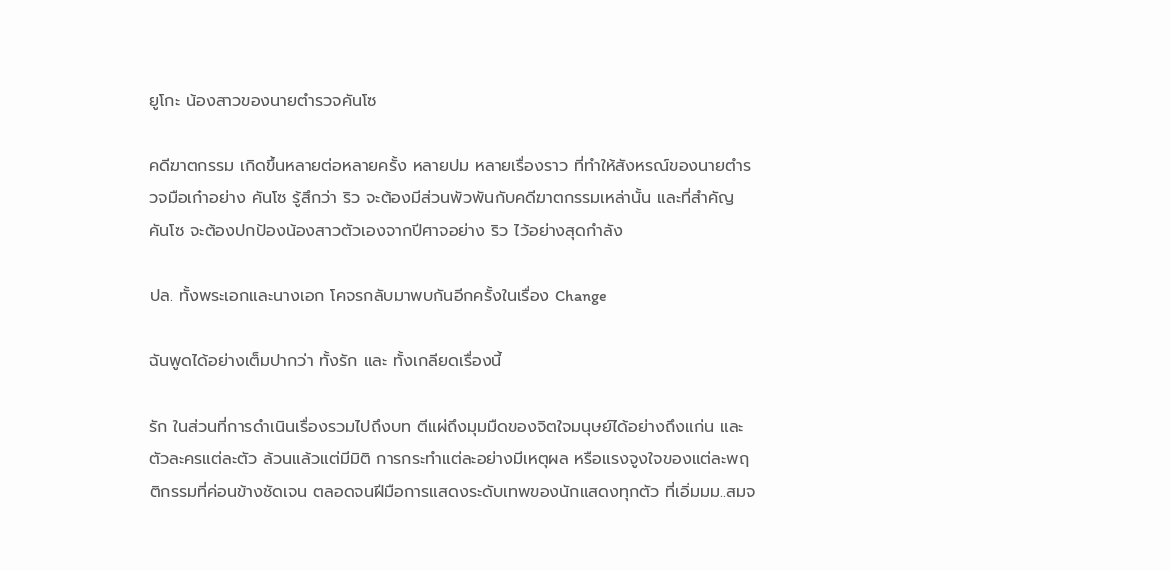ยูโกะ น้องสาวของนายตำรวจคันโซ

คดีฆาตกรรม เกิดขึ้นหลายต่อหลายครั้ง หลายปม หลายเรื่องราว ที่ทำให้สังหรณ์ของนายตำรวจมือเก๋าอย่าง คันโซ รู้สึกว่า ริว จะต้องมีส่วนพัวพันกับคดีฆาตกรรมเหล่านั้น และที่สำคัญ คันโซ จะต้องปกป้องน้องสาวตัวเองจากปีศาจอย่าง ริว ไว้อย่างสุดกำลัง

ปล. ทั้งพระเอกและนางเอก โคจรกลับมาพบกันอีกครั้งในเรื่อง Change

ฉันพูดได้อย่างเต็มปากว่า ทั้งรัก และ ทั้งเกลียดเรื่องนี้

รัก ในส่วนที่การดำเนินเรื่องรวมไปถึงบท ตีแผ่ถึงมุมมืดของจิตใจมนุษย์ได้อย่างถึงแก่น และ ตัวละครแต่ละตัว ล้วนแล้วแต่มีมิติ การกระทำแต่ละอย่างมีเหตุผล หรือแรงจูงใจของแต่ละพฤติกรรมที่ค่อนข้างชัดเจน ตลอดจนฝีมือการแสดงระดับเทพของนักแสดงทุกตัว ที่เอิ่มมม..สมจ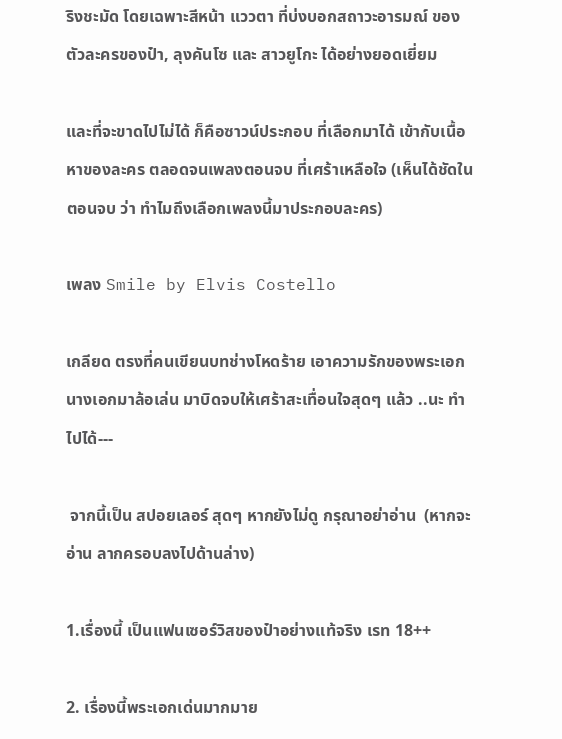ริงชะมัด โดยเฉพาะสีหน้า แววตา ที่บ่งบอกสถาวะอารมณ์ ของตัวละครของป๋า, ลุงคันโซ และ สาวยูโกะ ได้อย่างยอดเยี่ยม

และที่จะขาดไปไม่ได้ ก็คือซาวน์ประกอบ ที่เลือกมาได้ เข้ากับเนื้อหาของละคร ตลอดจนเพลงตอนจบ ที่เศร้าเหลือใจ (เห็นได้ชัดในตอนจบ ว่า ทำไมถึงเลือกเพลงนี้มาประกอบละคร)

เพลง Smile by Elvis Costello

เกลียด ตรงที่คนเขียนบทช่างโหดร้าย เอาความรักของพระเอกนางเอกมาล้อเล่น มาบิดจบให้เศร้าสะเทื่อนใจสุดๆ แล้ว ..นะ ทำไปได้---

 จากนี้เป็น สปอยเลอร์ สุดๆ หากยังไม่ดู กรุณาอย่าอ่าน  (หากจะอ่าน ลากครอบลงไปด้านล่าง)

1.เรื่องนี้ เป็นแฟนเซอร์วิสของป๋าอย่างแท้จริง เรท 18++

2. เรื่องนี้พระเอกเด่นมากมาย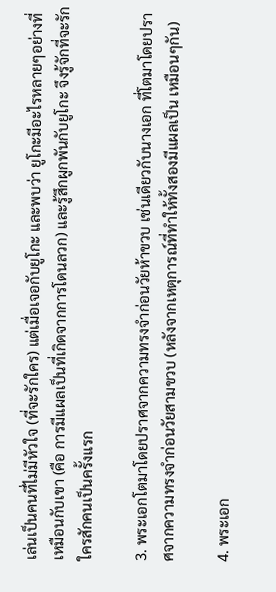เล่นเป็นคนที่ไม่มีหัวใจ (ที่จะรักใคร) แต่เมื่อเจอกับยูโกะ และพบว่า ยูโกะมีอะไรหลายๆอย่างที่เหมือนกับเขา (คือ การมีแผลเป็นที่เกิดจากการโดนลวก) และรู้สึกผูกพันกับยูโกะ จึงรู้จักที่จะรักใครสักคนเป็นครั้งแรก

3. พระเอกโตมาโดยปราศจากความทรงจำก่อนวัยห้าขวบ เช่นเดียวกับนางเอก ที่โตมาโดยปราศจากความทรงจำก่อนวัยสามขวบ (หลังจากเหตุการณ์ที่ทำให้ทั้งสองมีแผลเป็น เหมือนๆกัน)

4. พระเอก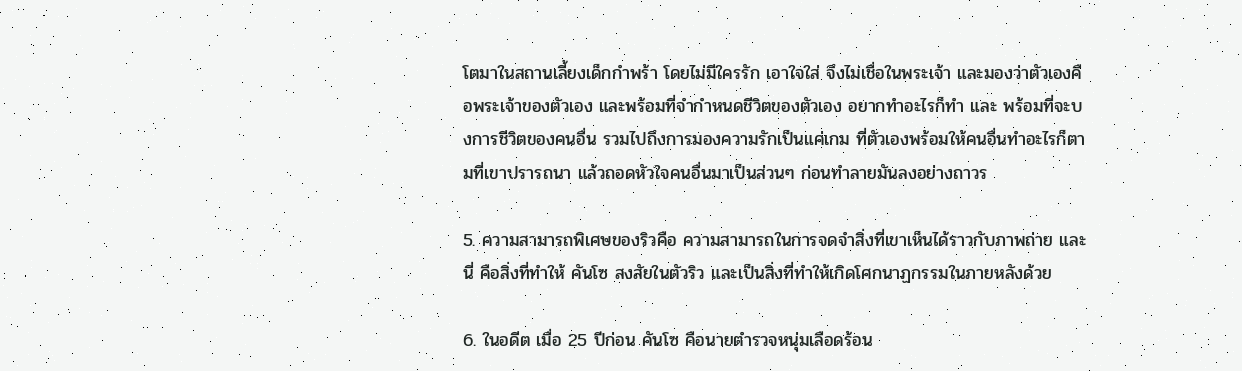โตมาในสถานเลี้ยงเด็กกำพร้า โดยไม่มีใครรัก เอาใจใส่ จึงไม่เชื่อในพระเจ้า และมองว่าตัวเองคือพระเจ้าของตัวเอง และพร้อมที่จำกำหนดชีวิตของตัวเอง อยากทำอะไรก็ทำ และ พร้อมที่จะบงการชีวิตของคนอื่น รวมไปถึงการมองความรักเป็นแค่เกม ที่ตัวเองพร้อมให้คนอื่นทำอะไรก็ตามที่เขาปรารถนา แล้วถอดหัวใจคนอื่นมาเป็นส่วนๆ ก่อนทำลายมันลงอย่างถาวร

5. ความสามารถพิเศษของริวคือ ความสามารถในการจดจำสิ่งที่เขาเห็นได้ราวกับภาพถ่าย และนี่ คือสิ่งที่ทำให้ คันโซ สงสัยในตัวริว และเป็นสิ่งที่ทำให้เกิดโศกนาฏกรรมในภายหลังด้วย

6. ในอดีต เมื่อ 25 ปีก่อน คันโซ คือนายตำรวจหนุ่มเลือดร้อน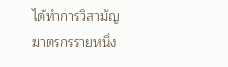ได้ทำการวิสามัญฆาตรกรรายหนึ่ง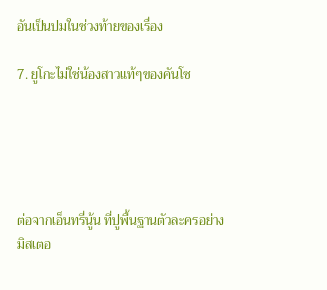อันเป็นปมในช่วงท้ายของเรื่อง

7. ยูโกะไม่ใช่น้องสาวแท้ๆของคันโซ





ต่อจากเอ็นทรี่นู้น ที่ปูพื้นฐานตัวละครอย่างมิสเตอ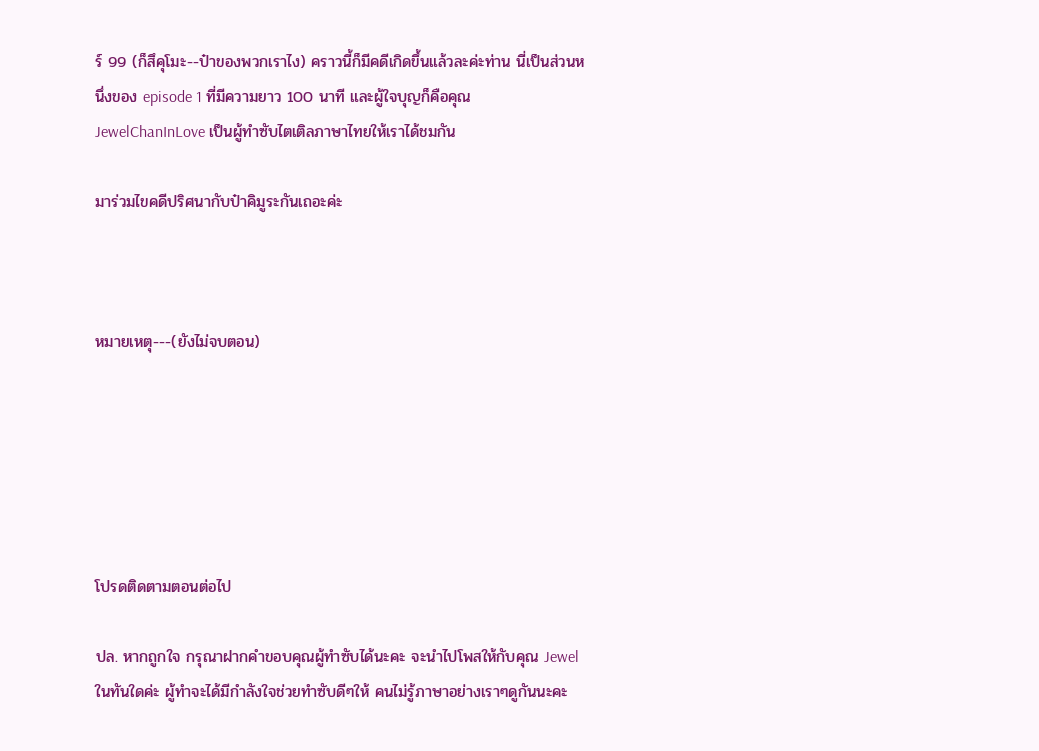ร์ 99 (ก็สึคุโมะ--ป๋าของพวกเราไง) คราวนี้ก็มีคดีเกิดขึ้นแล้วละค่ะท่าน นี่เป็นส่วนหนึ่งของ episode 1 ที่มีความยาว 100 นาที และผู้ใจบุญก็คือคุณ JewelChanInLove เป็นผู้ทำซับไตเติลภาษาไทยให้เราได้ชมกัน

มาร่วมไขคดีปริศนากับป๋าคิมูระกันเถอะค่ะ



หมายเหตุ---(ยังไม่จบตอน)






โปรดติดตามตอนต่อไป

ปล. หากถูกใจ กรุณาฝากคำขอบคุณผู้ทำซับได้นะคะ จะนำไปโพสให้กับคุณ Jewel ในทันใดค่ะ ผู้ทำจะได้มีกำลังใจช่วยทำซับดีๆให้ คนไม่รู้ภาษาอย่างเราๆดูกันนะคะ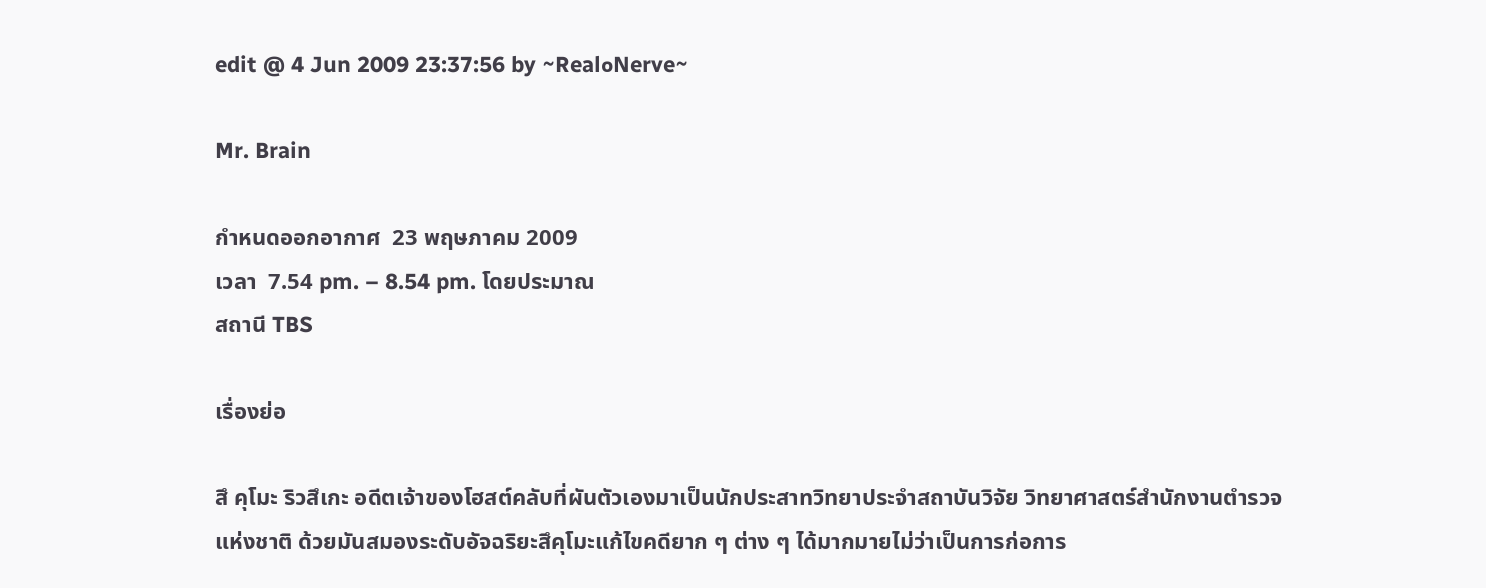edit @ 4 Jun 2009 23:37:56 by ~Real๐Nerve~

Mr. Brain

กำหนดออกอากาศ  23 พฤษภาคม 2009
เวลา  7.54 pm. – 8.54 pm. โดยประมาณ
สถานี TBS

เรื่องย่อ

สึ คุโมะ ริวสึเกะ อดีตเจ้าของโฮสต์คลับที่ผันตัวเองมาเป็นนักประสาทวิทยาประจำสถาบันวิจัย วิทยาศาสตร์สำนักงานตำรวจแห่งชาติ ด้วยมันสมองระดับอัจฉริยะสึคุโมะแก้ไขคดียาก ๆ ต่าง ๆ ได้มากมายไม่ว่าเป็นการก่อการ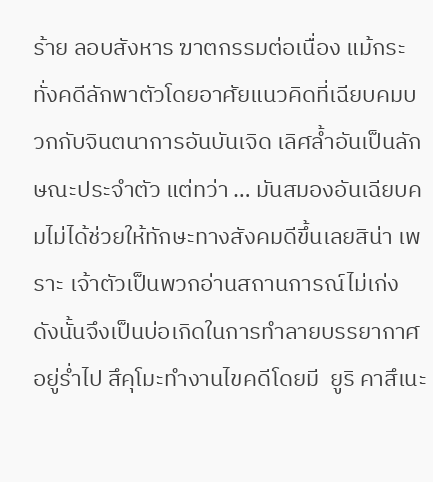ร้าย ลอบสังหาร ฆาตกรรมต่อเนื่อง แม้กระทั่งคดีลักพาตัวโดยอาศัยแนวคิดที่เฉียบคมบวกกับจินตนาการอันบันเจิด เลิศล้ำอันเป็นลักษณะประจำตัว แต่ทว่า … มันสมองอันเฉียบคมไม่ได้ช่วยให้ทักษะทางสังคมดีขึ้นเลยสิน่า เพราะ เจ้าตัวเป็นพวกอ่านสถานการณ์ไม่เก่ง ดังนั้นจึงเป็นบ่อเกิดในการทำลายบรรยากาศอยู่ร่ำไป สึคุโมะทำงานไขคดีโดยมี  ยูริ คาสึเนะ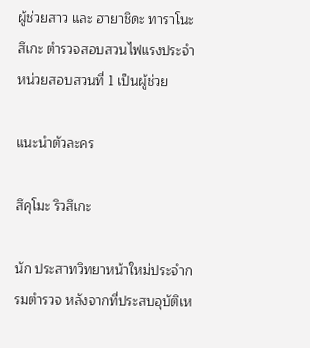ผู้ช่วยสาว และ ฮายาชิดะ ทาราโนะสึเกะ ตำรวจสอบสวนไฟแรงประจำหน่วยสอบสวนที่ 1 เป็นผู้ช่วย

แนะนำตัวละคร

สึคุโมะ ริวสึเกะ

นัก ประสาทวิทยาหน้าใหม่ประจำกรมตำรวจ หลังจากที่ประสบอุบัติเห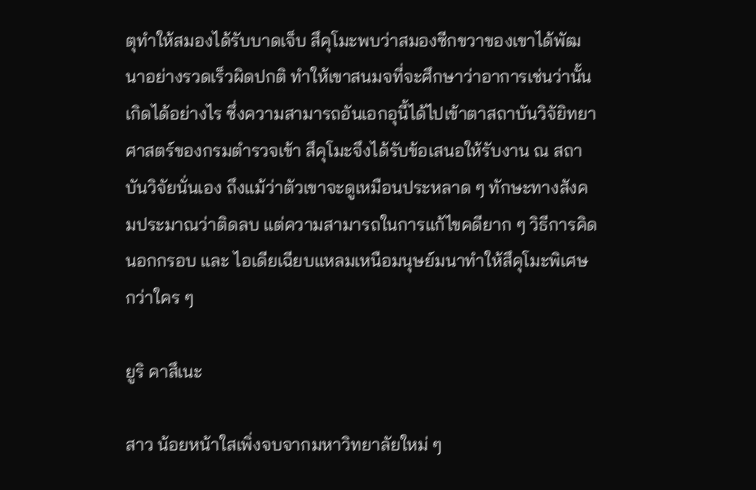ตุทำให้สมองได้รับบาดเจ็บ สึคุโมะพบว่าสมองซีกขวาของเขาได้พัฒนาอย่างรวดเร็วผิดปกติ ทำให้เขาสนมจที่จะศึกษาว่าอาการเช่นว่านั้นเกิดได้อย่างไร ซึ่งความสามารถอันเอกอุนี้ได้ไปเข้าตาสถาบันวิจัยิทยาศาสตร์ของกรมตำรวจเข้า สึคุโมะจึงได้รับข้อเสนอให้รับงาน ณ สถาบันวิจัยนั่นเอง ถึงแม้ว่าตัวเขาจะดูเหมือนประหลาด ๆ ทักษะทางสังคมประมาณว่าติดลบ แต่ความสามารถในการแก้ไขคดียาก ๆ วิธีการคิดนอกกรอบ และ ไอเดียเฉียบแหลมเหนือมนุษย์มนาทำให้สึคุโมะพิเศษกว่าใคร ๆ

ยูริ คาสึเนะ

สาว น้อยหน้าใสเพิ่งจบจากมหาวิทยาลัยใหม่ ๆ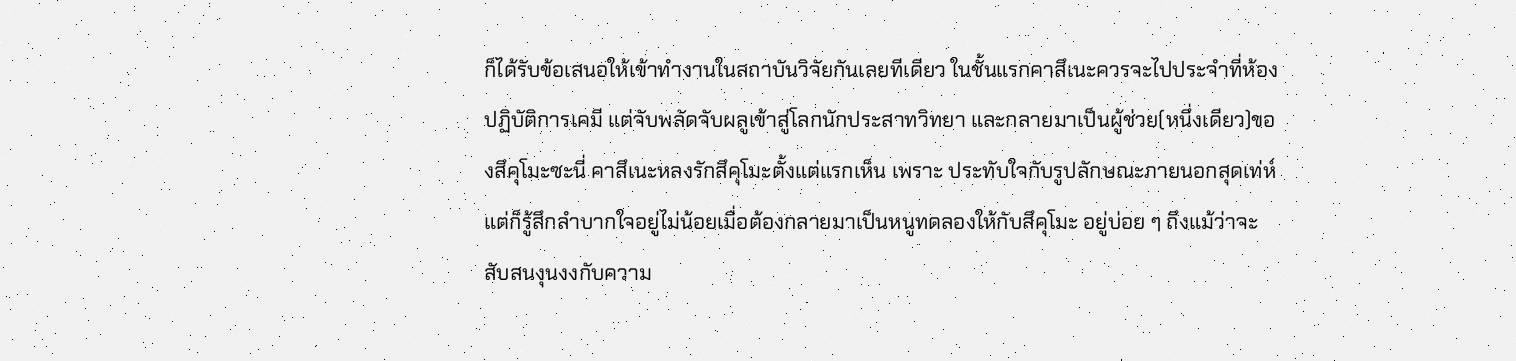ก็ได้รับข้อเสนอให้เข้าทำงานในสถาบันวิจัยกันเลยทีเดียว ในชั้นแรกคาสึเนะควรจะไปประจำที่ห้องปฏิบัติการเคมี แต่จับพลัดจับผลูเข้าสู่โลกนักประสาทวิทยา และกลายมาเป็นผู้ช่วย(หนึ่งเดียว)ของสึคุโมะซะนี่ คาสึเนะหลงรักสึคุโมะตั้งแต่แรกเห็น เพราะ ประทับใจกับรูปลักษณะภายนอกสุดเท่ห์ แต่ก็รู้สึกลำบากใจอยู่ไม่น้อยเมื่อต้องกลายมาเป็นหนูทดลองให้กับสึคุโมะ อยู่บ่อย ๆ ถึงแม้ว่าจะสับสนงุนงงกับความ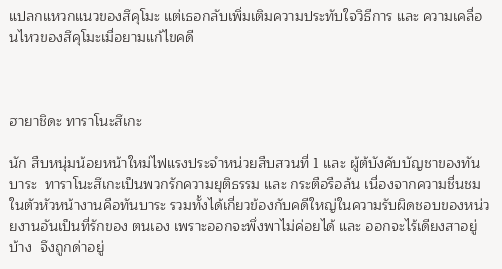แปลกแหวกแนวของสึคุโมะ แต่เธอกลับเพิ่มเติมความประทับใจวิธีการ และ ความเคลื่อนไหวของสึคุโมะเมื่อยามแก้ไขคดี



ฮายาชิดะ ทาราโนะสึเกะ

นัก สืบหนุ่มน้อยหน้าใหม่ไฟแรงประจำหน่วยสืบสวนที่ 1 และ ผู้ต้บังคับบัญชาของทันบาระ  ทาราโนะสึเกะเป็นพวกรักความยุติธรรม และ กระตือรือล้น เนื่องจากความชื่นชมในตัวหัวหน้างานคือทันบาระ รวมทั้งได้เกี่ยวข้องกับคดีใหญ่ในความรับผิดชอบของหน่วยงานอันเป็นที่รักของ ตนเอง เพราะออกจะพึ่งพาไม่ค่อยได้ และ ออกจะไร้เดียงสาอยู่บ้าง  จึงถูกด่าอยู่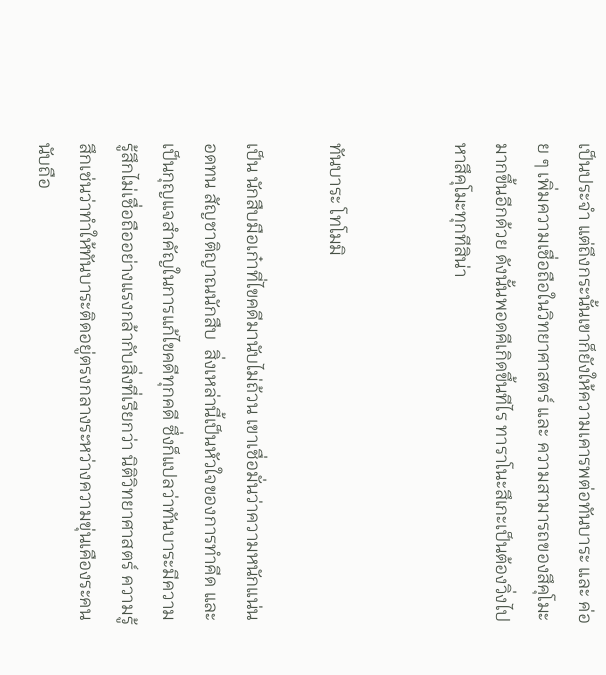เป็นประจำ แต่ถึงกระนั้นเขาก็ยังให้ความเคารพต่อทันบาระ และ ค่อย ๆ เพิ่มความเชื่อถือในวิทยาศาสตร์ และ ความสามารถของสึคุโมะมากขึ้นอีกด้วย ดังนั้นพอดคีเกิดขึ้นทีไร ทาราโนะสึเกะเป็นต้องวิ่งไปหาสึคุโมะทุกทีสิน่า


ทันบาระ โทโมมิ

เป็น นักสืบมือเก๋าที่ไขคดีมานับไม่ถ้วน เขาเชื่อมั่นว่าความหนักแน่น อดทน สัญชาติญาณนักสืบ  สิ่งเหล่านี้เป็นหัวใจของการทำคีด และ เป็นกุญแจสำคัญในการแก้ไขคดีทุกคดี ซึ่งก็แปลว่าทันบาระมีความรู้สึกไม่เชื่อถืออย่างแรงกล้ากับสิ่งที่เรียกว่า นิติวิทยาศาสตร์ ความรู้สึกเช่นว่าทำให้ทันบาระติดอยู่ตรงกลางระหว่างความขุ่นเคืองระคน นับถือ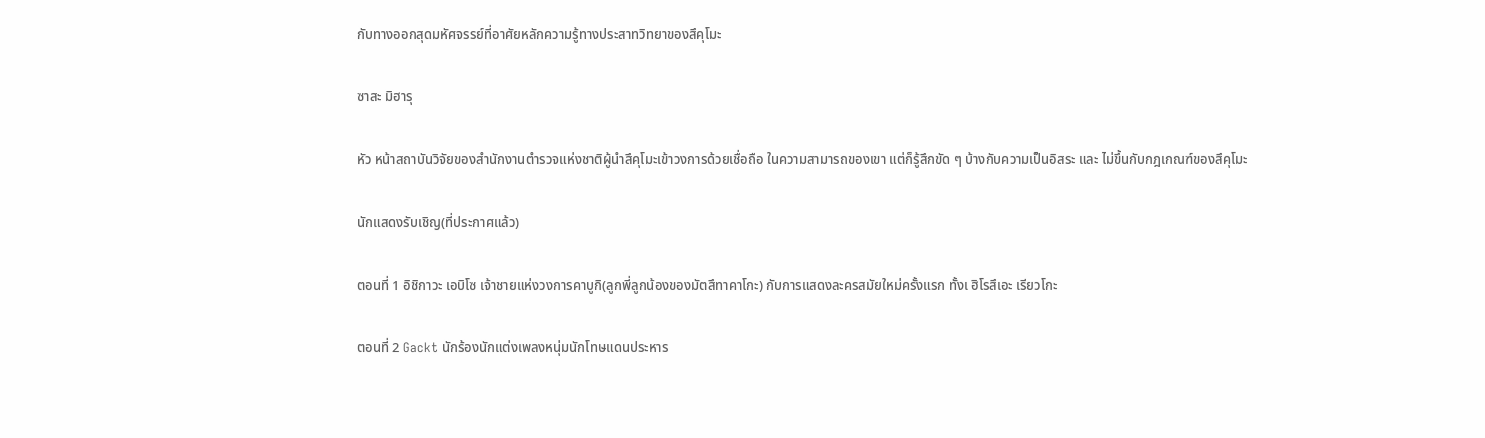กับทางออกสุดมหัศจรรย์ที่อาศัยหลักความรู้ทางประสาทวิทยาของสึคุโมะ

ซาสะ มิฮารุ

หัว หน้าสถาบันวิจัยของสำนักงานตำรวจแห่งชาติผู้นำสึคุโมะเข้าวงการด้วยเชื่อถือ ในความสามารถของเขา แต่ก็รู้สึกขัด ๆ บ้างกับความเป็นอิสระ และ ไม่ขึ้นกับกฎเกณฑ์ของสึคุโมะ

นักแสดงรับเชิญ(ที่ประกาศแล้ว)

ตอนที่ 1 อิชิกาวะ เอบิโซ เจ้าชายแห่งวงการคาบูกิ(ลูกพี่ลูกน้องของมัตสึทาคาโกะ) กับการแสดงละครสมัยใหม่ครั้งแรก ทั้งเ ฮิโรสึเอะ เรียวโกะ

ตอนที่ 2 Gackt นักร้องนักแต่งเพลงหนุ่มนักโทษแดนประหาร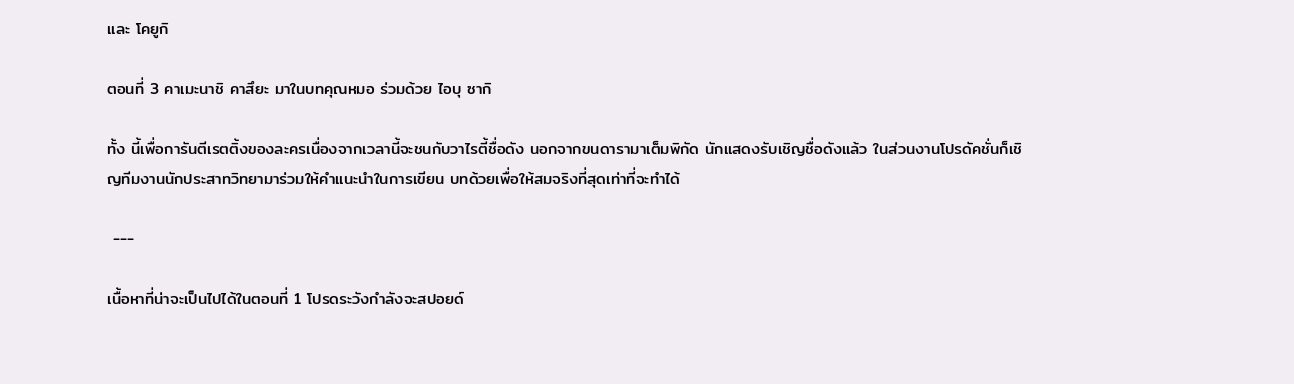และ โคยูกิ

ตอนที่ 3 คาเมะนาชิ คาสึยะ มาในบทคุณหมอ ร่วมด้วย ไอบุ ซากิ

ทั้ง นี้เพื่อการันตีเรตติ้งของละครเนื่องจากเวลานี้จะชนกับวาไรตี้ชื่อดัง นอกจากขนดารามาเต็มพิกัด นักแสดงรับเชิญชื่อดังแล้ว ในส่วนงานโปรดัคชั่นก็เชิญทีมงานนักประสาทวิทยามาร่วมให้คำแนะนำในการเขียน บทด้วยเพื่อให้สมจริงที่สุดเท่าที่จะทำได้

 ---

เนื้อหาที่น่าจะเป็นไปได้ในตอนที่ 1 โปรดระวังกำลังจะสปอยด์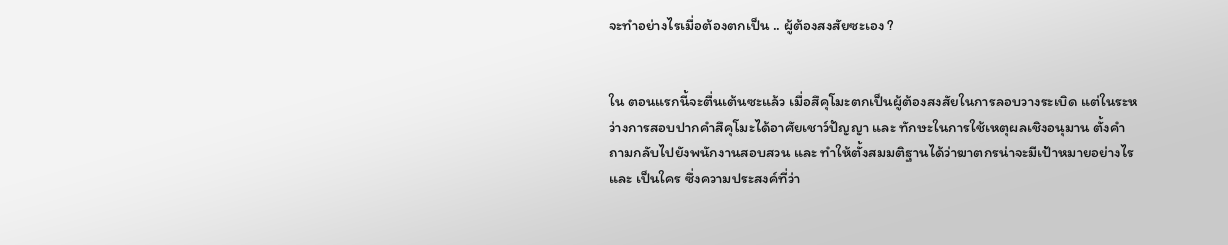จะทำอย่างไรเมื่อต้องตกเป็น .. ผู้ต้องสงสัยซะเอง ?


ใน ตอนแรกนี้จะตื่นเต้นซะแล้ว เมื่อสึคุโมะตกเป็นผู้ต้องสงสัยในการลอบวางระเบิด แต่ในระหว่างการสอบปากคำสึคุโมะได้อาศัยเชาว์ปัญญา และ ทักษะในการใช้เหตุผลเชิงอนุมาน ตั้งคำถามกลับไปยังพนักงานสอบสวน และ ทำให้ตั้งสมมติฐานได้ว่าฆาตกรน่าจะมีเป้าหมายอย่างไร และ เป็นใคร ซึ่งความประสงค์ที่ว่า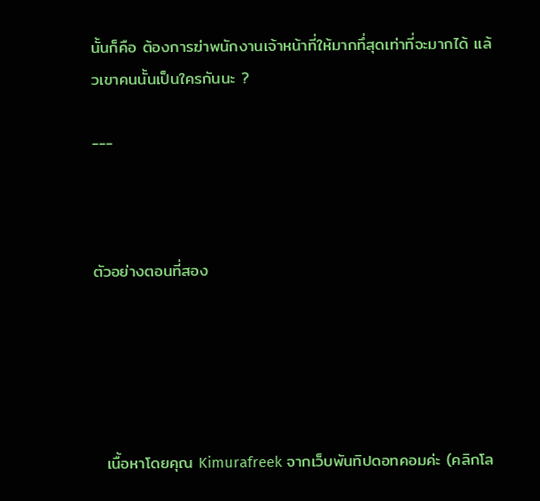นั้นก็คือ ต้องการฆ่าพนักงานเจ้าหน้าที่ให้มากทึ่สุดเท่าที่จะมากได้ แล้วเขาคนนั้นเป็นใครกันนะ ?

---



ตัวอย่างตอนที่สอง





  เนื้อหาโดยคุณ Kimurafreek จากเว็บพันทิปดอทคอมค่ะ (คลิกโล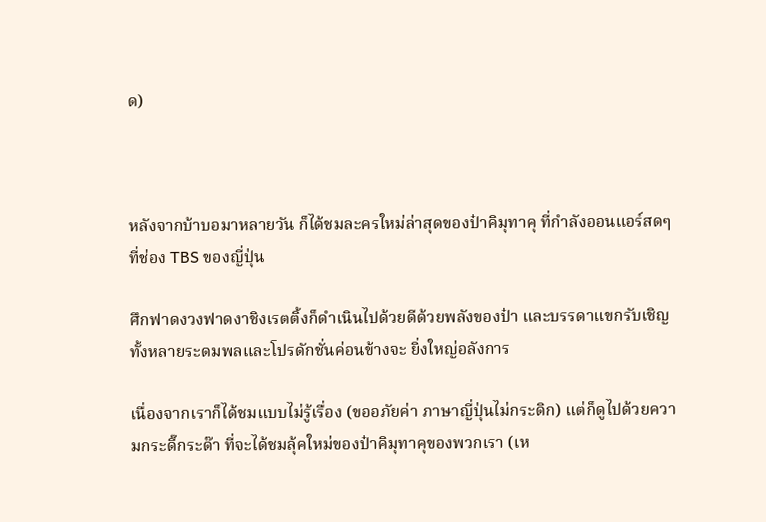ด)



หลังจากบ้าบอมาหลายวัน ก็ได้ชมละครใหม่ล่าสุดของป๋าคิมุทาคุ ที่กำลังออนแอร์สดๆที่ช่อง TBS ของญี่ปุ่น

ศึกฟาดงวงฟาดงาชิงเรตติ้งก็ดำเนินไปด้วยดีด้วยพลังของป๋า และบรรดาแขกรับเชิญทั้งหลายระดมพลและโปรดักชั่นค่อนข้างจะ ยิ่งใหญ่อลังการ

เนื่องจากเราก็ได้ชมแบบไม่รู้เรื่อง (ขออภัยค่า ภาษาญี่ปุ่นไม่กระดิก) แต่ก็ดูไปด้วยความกระดี๊กระด๊า ที่จะได้ชมลุ้คใหม่ของป๋าคิมุทาคุของพวกเรา (เห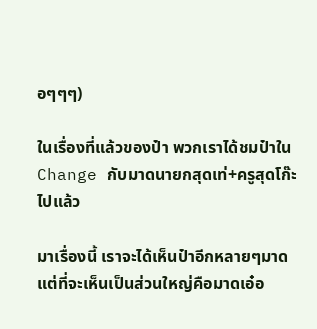อๆๆๆ)

ในเรื่องที่แล้วของป๋า พวกเราได้ชมป๋าใน Change กับมาดนายกสุดเท่+ครูสุดโก๊ะไปแล้ว

มาเรื่องนี้ เราจะได้เห็นป๋าอีกหลายๆมาด แต่ที่จะเห็นเป็นส่วนใหญ่คือมาดเอ๋อ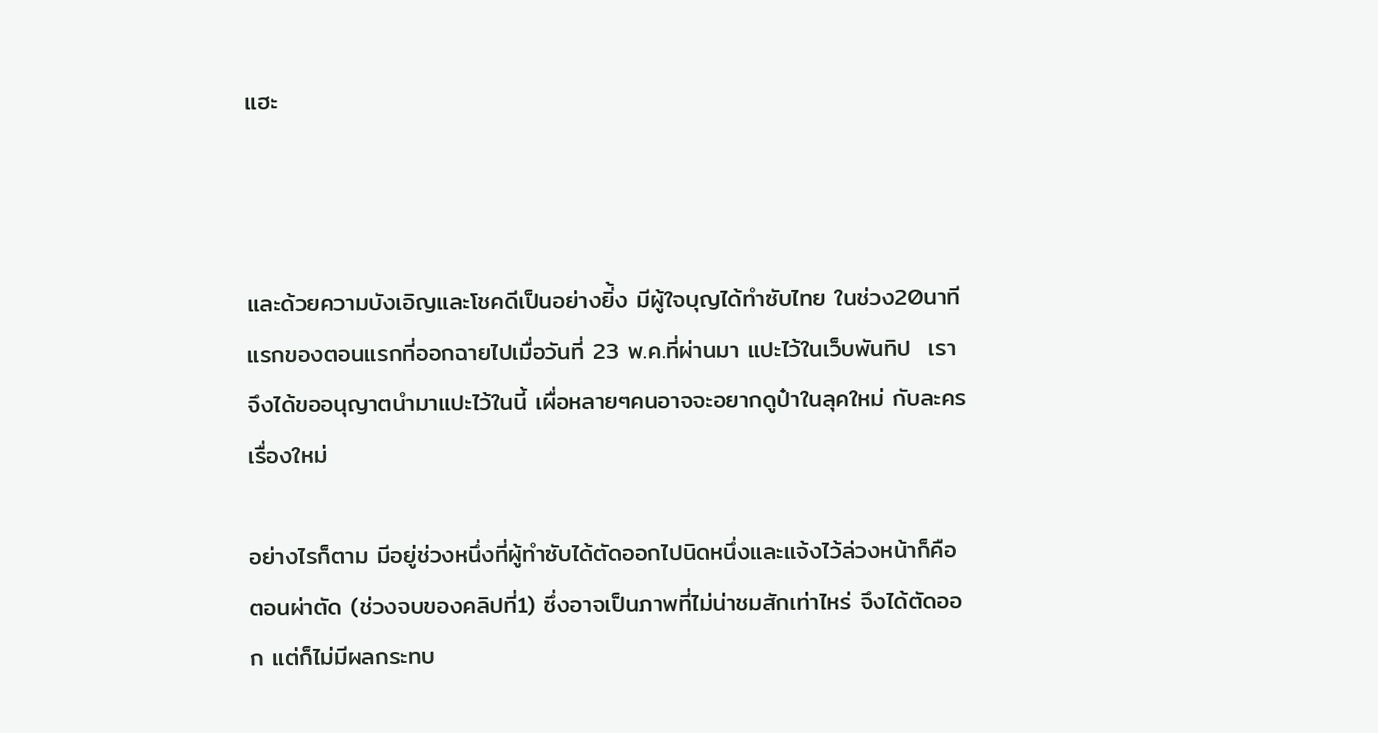แฮะ



และด้วยความบังเอิญและโชคดีเป็นอย่างยิ่้ง มีผู้ใจบุญได้ทำซับไทย ในช่วง20นาทีแรกของตอนแรกที่ออกฉายไปเมื่อวันที่ 23 พ.ค.ที่ผ่านมา แปะไว้ในเว็บพันทิป  เราจึงได้ขออนุญาตนำมาแปะไว้ในนี้ เผื่อหลายๆคนอาจจะอยากดูป๋าในลุคใหม่ กับละครเรื่องใหม่

อย่างไรก็ตาม มีอยู่ช่วงหนึ่งที่ผู้ทำซับได้ตัดออกไปนิดหนึ่งและแจ้งไว้ล่วงหน้าก็คือตอนผ่าตัด (ช่วงจบของคลิปที่1) ซึ่งอาจเป็นภาพที่ไม่น่าชมสักเท่าไหร่ จึงได้ตัดออก แต่ก็ไม่มีผลกระทบ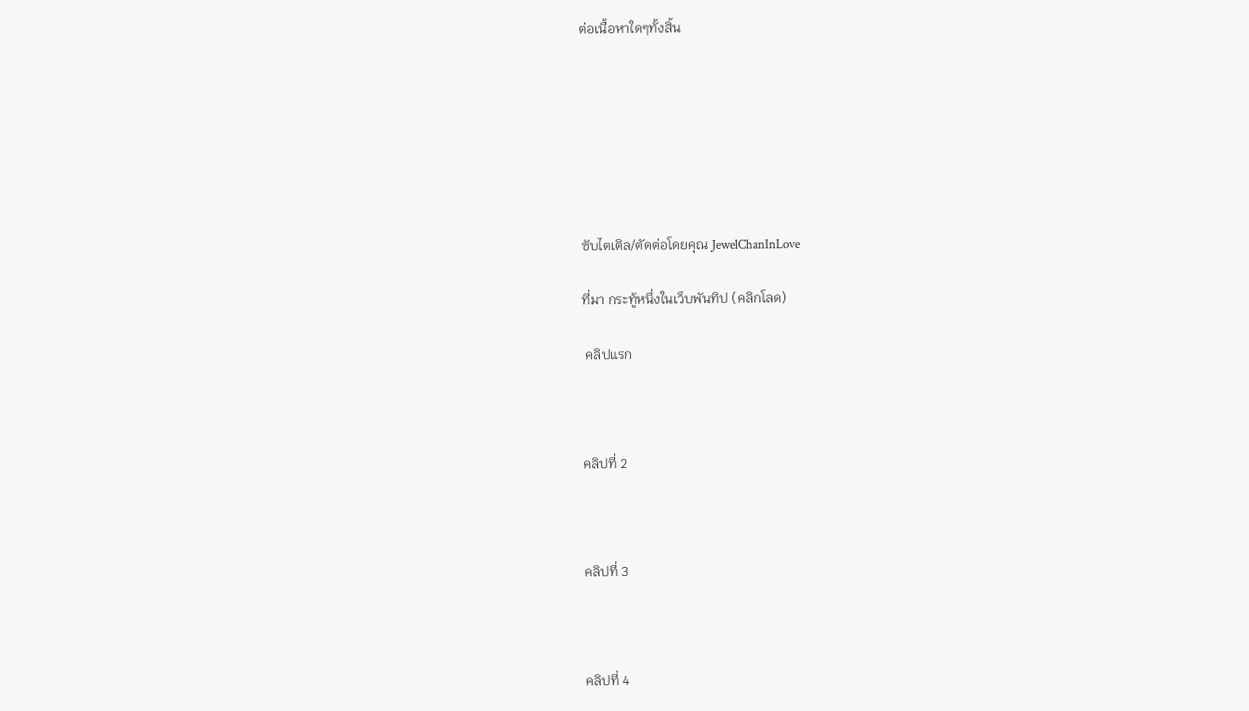ต่อเนื้อหาใดๆทั้งสิ้น







ซับไตเติล/ตัดต่อโดยคุณ JewelChanInLove

ที่มา กระทู้หนึ่งในเว็บพันทิป (คลิกโลด)

 คลิปแรก



คลิปที่ 2



คลิปที่ 3



คลิปที่ 4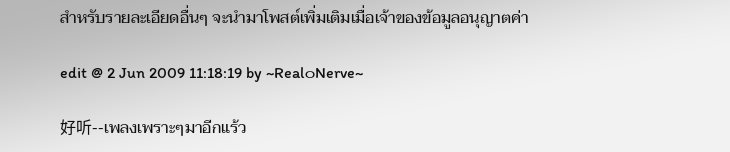สำหรับรายละเอียดอื่นๆ จะนำมาโพสต์เพิ่มเติมเมื่อเจ้าของข้อมูลอนุญาตค่า

edit @ 2 Jun 2009 11:18:19 by ~Real๐Nerve~

好听--เพลงเพราะๆมาอีกแร้ว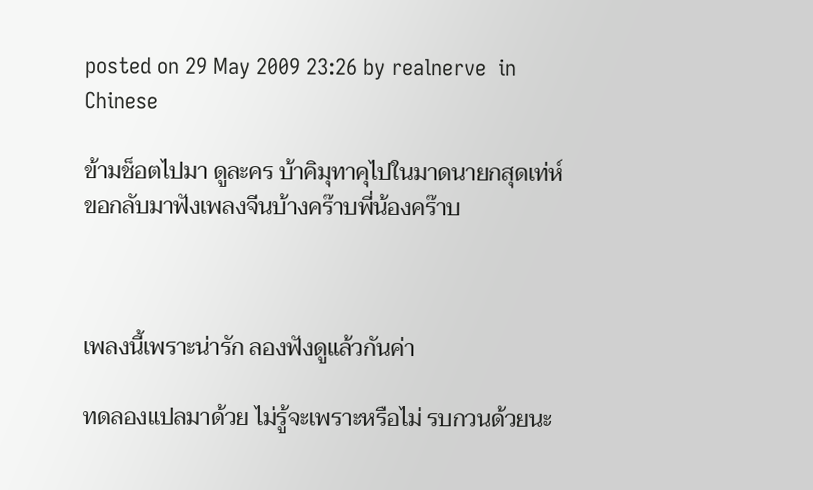posted on 29 May 2009 23:26 by realnerve  in Chinese

ข้ามช็อตไปมา ดูละคร บ้าคิมุทาคุไปในมาดนายกสุดเท่ห์ ขอกลับมาฟังเพลงจีนบ้างคร๊าบพี่น้องคร๊าบ



เพลงนี้เพราะน่ารัก ลองฟังดูแล้วกันค่า

ทดลองแปลมาด้วย ไม่รู้จะเพราะหรือไม่ รบกวนด้วยนะ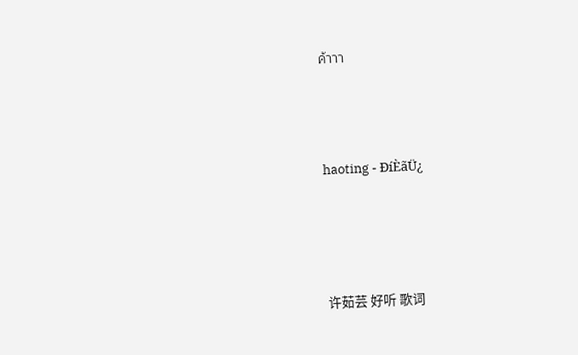ค้าาา




haoting - ÐíÈãÜ¿





许茹芸 好听 歌词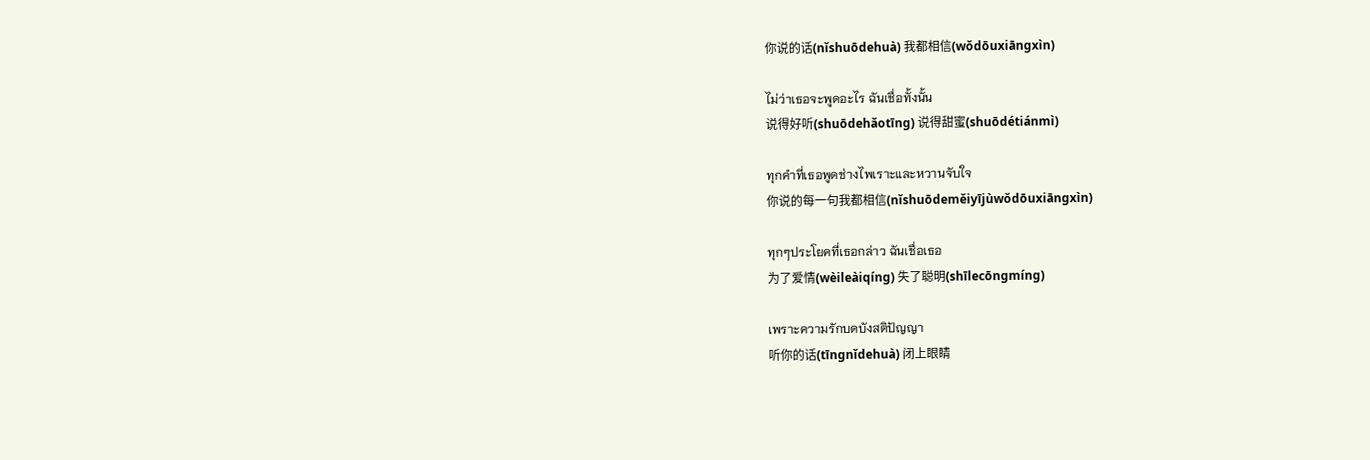你说的话(nǐshuōdehuà) 我都相信(wǒdōuxiāngxìn)

ไม่ว่าเธอจะพูดอะไร ฉันเชื่อทั้งนั้น
说得好听(shuōdehǎotīng) 说得甜蜜(shuōdétiánmì)

ทุกคำที่เธอพูดช่างไพเราะและหวานจับใจ
你说的每一句我都相信(nǐshuōdeměiyījùwǒdōuxiāngxìn)

ทุกๆประโยคที่เธอกล่าว ฉันเชื่อเธอ
为了爱情(wèileàiqíng) 失了聪明(shīlecōngmíng)

เพราะความรักบดบังสติปัญญา
听你的话(tīngnǐdehuà) 闭上眼睛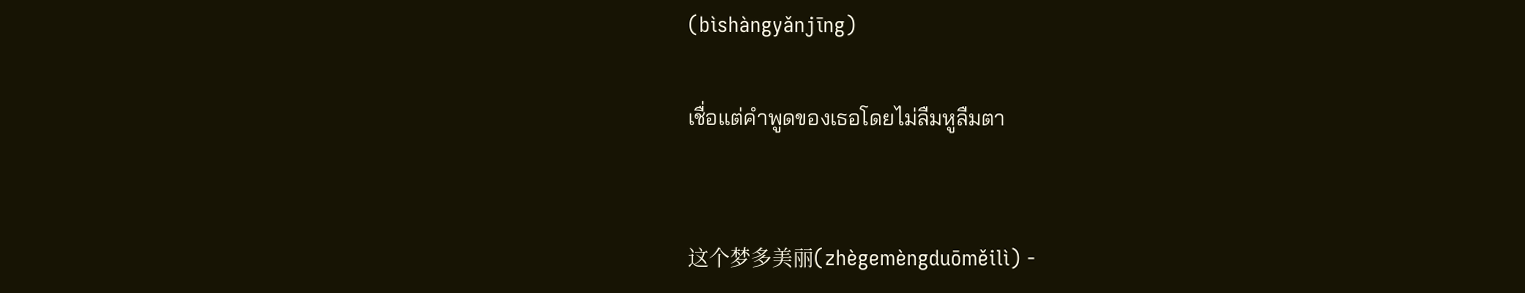(bìshàngyǎnjīng)

เชื่อแต่คำพูดของเธอโดยไม่ลืมหูลืมตา


这个梦多美丽(zhègemèngduōměilì) ‑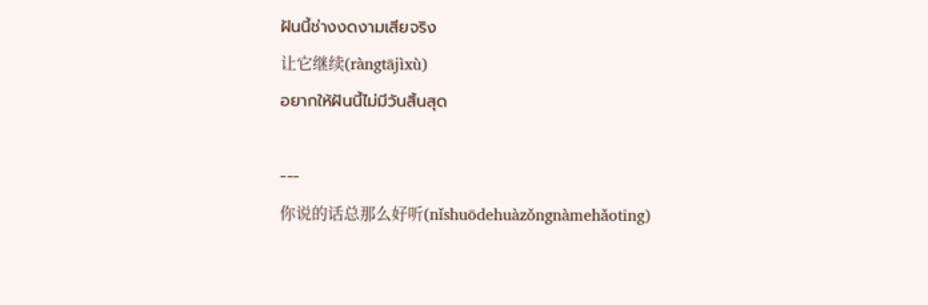ฝันนี้ช่างงดงามเสียจริง
让它继续(ràngtājìxù)
อยากให้ฝันนี้ไม่มีวันสิ้นสุด

---
你说的话总那么好听(nǐshuōdehuàzǒngnàmehǎotīng)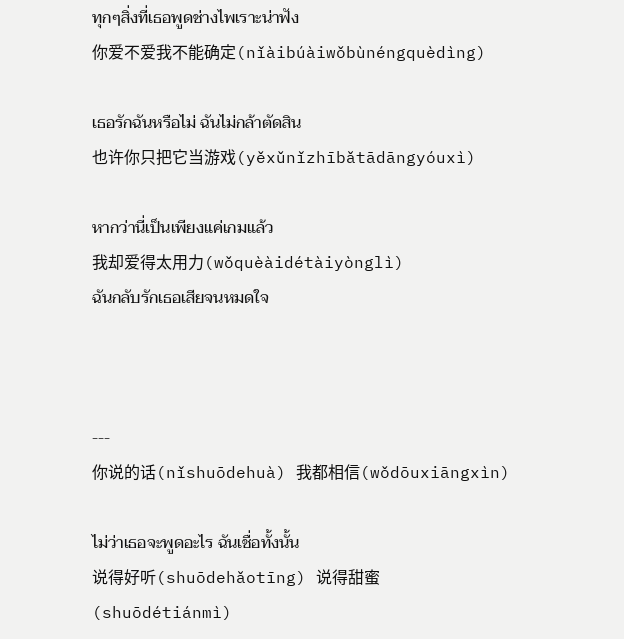ทุกๆสิ่งที่เธอพูดช่างไพเราะน่าฟัง
你爱不爱我不能确定(nǐàibúàiwǒbùnéngquèdìng)

เธอรักฉันหรือไม่ ฉันไม่กล้าตัดสิน
也许你只把它当游戏(yěxǔnǐzhībǎtādāngyóuxì)

หากว่านี่เป็นเพียงแค่เกมแล้ว
我却爱得太用力(wǒquèàidétàiyònglì)
ฉันกลับรักเธอเสียจนหมดใจ



---
你说的话(nǐshuōdehuà) 我都相信(wǒdōuxiāngxìn)

ไม่ว่าเธอจะพูดอะไร ฉันเชื่อทั้งนั้น
说得好听(shuōdehǎotīng) 说得甜蜜(shuōdétiánmì)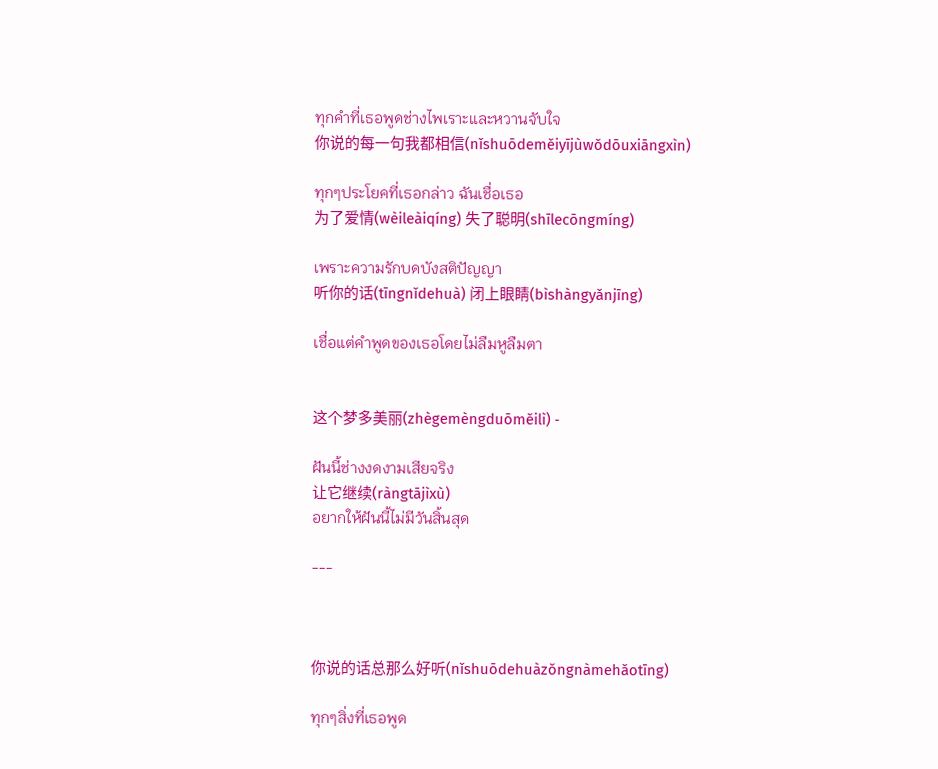ทุกคำที่เธอพูดช่างไพเราะและหวานจับใจ
你说的每一句我都相信(nǐshuōdeměiyījùwǒdōuxiāngxìn)

ทุกๆประโยคที่เธอกล่าว ฉันเชื่อเธอ
为了爱情(wèileàiqíng) 失了聪明(shīlecōngmíng)

เพราะความรักบดบังสติปัญญา
听你的话(tīngnǐdehuà) 闭上眼睛(bìshàngyǎnjīng)

เชื่อแต่คำพูดของเธอโดยไม่ลืมหูลืมตา


这个梦多美丽(zhègemèngduōměilì) ‑

ฝันนี้ช่างงดงามเสียจริง
让它继续(ràngtājìxù)
อยากให้ฝันนี้ไม่มีวันสิ้นสุด

---



你说的话总那么好听(nǐshuōdehuàzǒngnàmehǎotīng)

ทุกๆสิ่งที่เธอพูด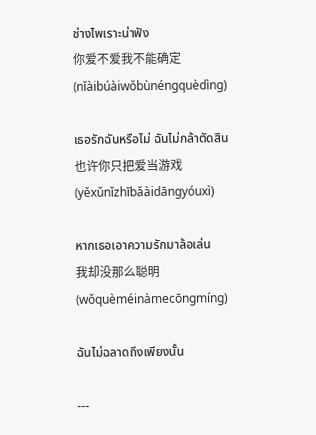ช่างไพเราะน่าฟัง
你爱不爱我不能确定(nǐàibúàiwǒbùnéngquèdìng)

เธอรักฉันหรือไม่ ฉันไม่กล้าตัดสิน
也许你只把爱当游戏(yěxǔnǐzhībǎàidāngyóuxì)

หากเธอเอาความรักมาล้อเล่น
我却没那么聪明(wǒquèméinàmecōngmíng)

ฉันไม่ฉลาดถึงเพียงนั้น

---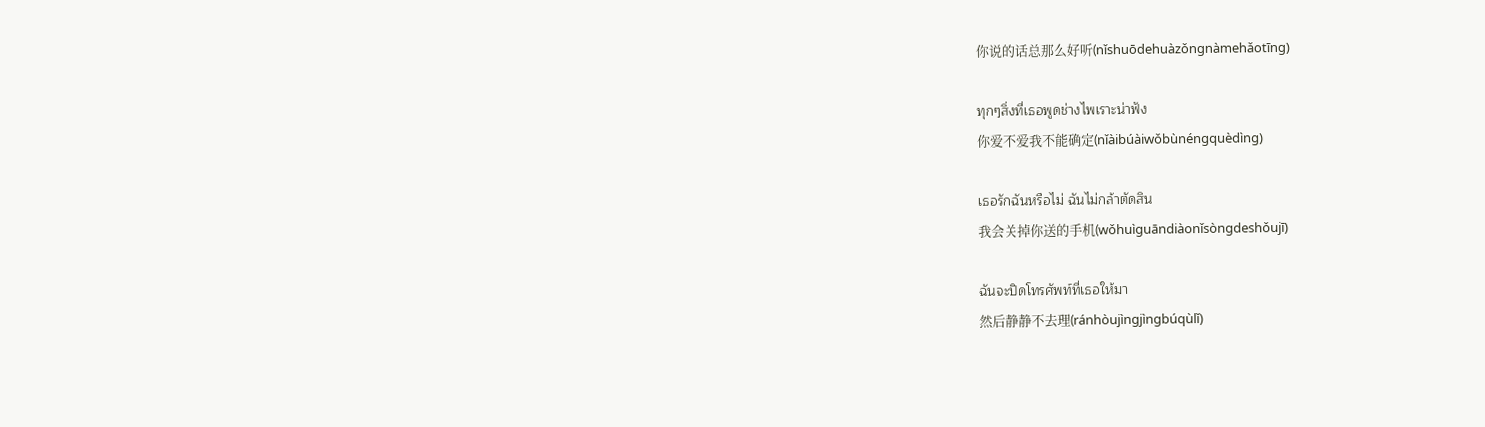你说的话总那么好听(nǐshuōdehuàzǒngnàmehǎotīng)

ทุกๆสิ่งที่เธอพูดช่างไพเราะน่าฟัง
你爱不爱我不能确定(nǐàibúàiwǒbùnéngquèdìng)

เธอรักฉันหรือไม่ ฉันไม่กล้าตัดสิน
我会关掉你送的手机(wǒhuìguāndiàonǐsòngdeshǒujī)

ฉันจะปิดโทรศัพท์ที่เธอให้มา
然后静静不去理(ránhòujìngjìngbúqùlǐ)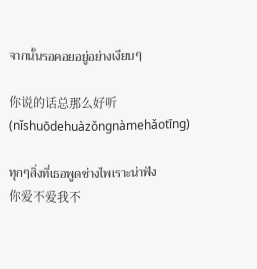จากนั้นรอคอยอยู่อย่างเงียบๆ

你说的话总那么好听(nǐshuōdehuàzǒngnàmehǎotīng)

ทุกๆสิ่งที่เธอพูดช่างไพเราะน่าฟัง
你爱不爱我不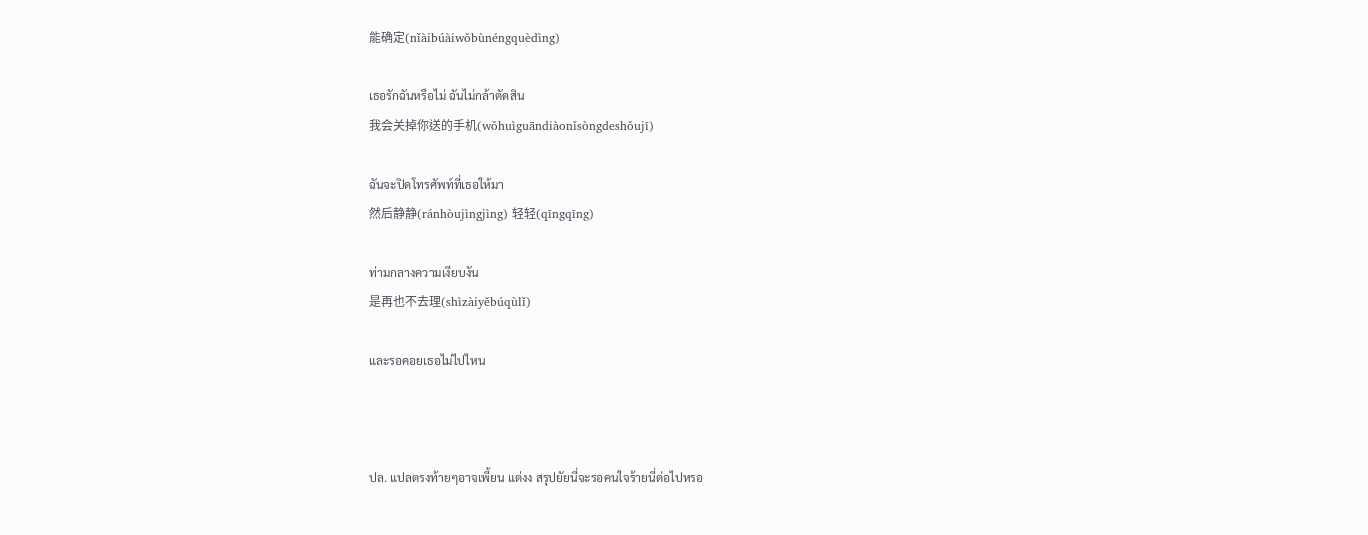能确定(nǐàibúàiwǒbùnéngquèdìng)

เธอรักฉันหรือไม่ ฉันไม่กล้าตัดสิน
我会关掉你送的手机(wǒhuìguāndiàonǐsòngdeshǒujī)

ฉันจะปิดโทรศัพท์ที่เธอให้มา
然后静静(ránhòujìngjìng) 轻轻(qīngqīng)

ท่ามกลางความเงียบงัน
是再也不去理(shìzàiyěbúqùlǐ)

และรอคอยเธอไม่ไปไหน



ปล. แปลตรงท้ายๆอาจเพี้ยน แต่งง สรุปยัยนี่จะรอคนใจร้ายนี่ต่อไปหรอ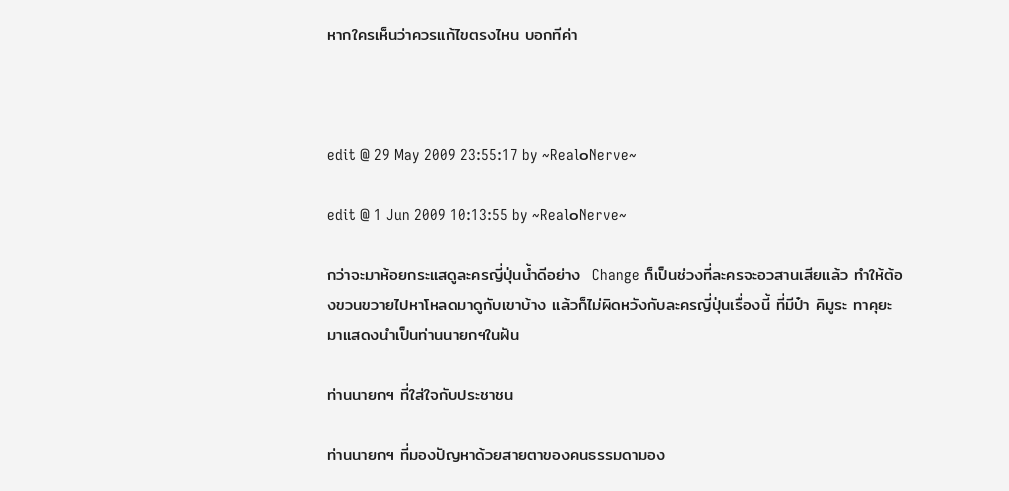หากใครเห็นว่าควรแก้ไขตรงไหน บอกทีค่า



edit @ 29 May 2009 23:55:17 by ~Real๐Nerve~

edit @ 1 Jun 2009 10:13:55 by ~Real๐Nerve~

กว่าจะมาห้อยกระแสดูละครญี่ปุ่นน้ำดีอย่าง  Change ก็เป็นช่วงที่ละครจะอวสานเสียแล้ว ทำให้ต้องขวนขวายไปหาโหลดมาดูกับเขาบ้าง แล้วก็ไม่ผิดหวังกับละครญี่ปุ่นเรื่องนี้ ที่มีป๋า คิมูระ ทาคุยะ มาแสดงนำเป็นท่านนายกฯในฝัน

ท่านนายกฯ ที่ใส่ใจกับประชาชน

ท่านนายกฯ ที่มองปัญหาด้วยสายตาของคนธรรมดามอง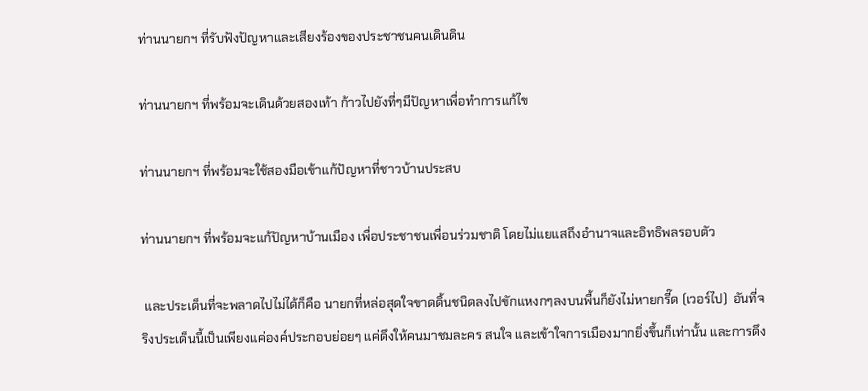ท่านนายกฯ ที่รับฟังปัญหาและเสียงร้องของประชาชนคนเดินดิน

ท่านนายกฯ ที่พร้อมจะเดินด้วยสองเท้า ก้าวไปยังที่ๆมีปัญหาเพื่อทำการแก้ไข

ท่านนายกฯ ที่พร้อมจะใช้สองมือเข้าแก้ปัญหาที่ชาวบ้านประสบ

ท่านนายกฯ ที่พร้อมจะแก้ปัญหาบ้านเมือง เพื่อประชาชนเพื่อนร่วมชาติ โดยไม่แยแสถึงอำนาจและอิทธิพลรอบตัว

 และประเด็นที่จะพลาดไปไม่ได้ก็คือ นายกที่หล่อสุดใจขาดดิ้นชนิดลงไปขักแหงกๆลงบนพื้นก็ยังไม่หายกรี๊ด (เวอร์ไป)  อันที่จริงประเด็นนี้เป็นเพียงแค่องค์ประกอบย่อยๆ แค่ดึงให้คนมาชมละคร สนใจ และเข้าใจการเมืองมากยิ่งขึ้นก็เท่านั้น และการดึง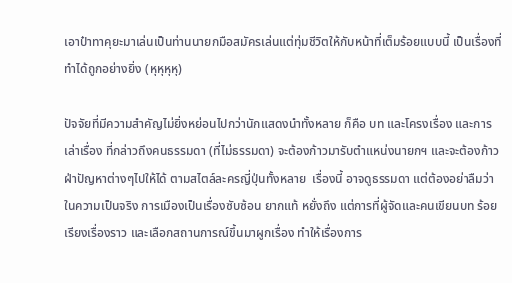เอาป๋าทาคุยะมาเล่นเป็นท่านนายกมือสมัครเล่นแต่ทุ่มชีวิตให้กับหน้าที่เต็มร้อยแบบนี้ เป็นเรื่องที่ทำได้ถูกอย่างยิ่ง (หุหุหุหุ)

ปัจจัยที่มีความสำคัญไม่ยิ่งหย่อนไปกว่านักแสดงนำทั้งหลาย ก็คือ บท และโครงเรื่อง และการเล่าเรื่อง ที่กล่าวถึงคนธรรมดา (ที่ไม่ธรรมดา) จะต้องก้าวมารับตำแหน่งนายกฯ และจะต้องก้าวฝ่าปัญหาต่างๆไปให้ได้ ตามสไตล์ละครญี่ปุ่นทั้งหลาย  เรื่องนี้ อาจดูธรรมดา แต่ต้องอย่าลืมว่า ในความเป็นจริง การเมืองเป็นเรื่องซับซ้อน ยากแท้ หยั่งถึง แต่การที่ผู้จัดและคนเขียนบท ร้อยเรียงเรื่องราว และเลือกสถานการณ์ขึ้นมาผูกเรื่อง ทำให้เรื่องการ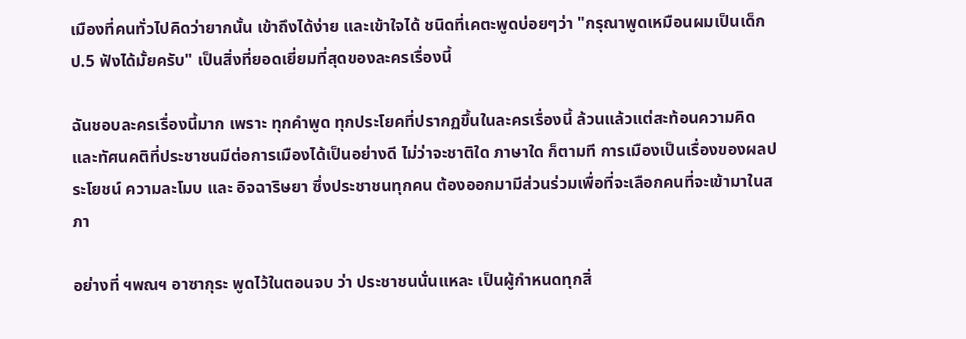เมืองที่คนทั่วไปคิดว่ายากนั้น เข้าถึงได้ง่าย และเข้าใจได้ ชนิดที่เคตะพูดบ่อยๆว่า "กรุณาพูดเหมือนผมเป็นเด็ก ป.5 ฟังได้มั้ยครับ" เป็นสิ่งที่ยอดเยี่ยมที่สุดของละครเรื่องนี้

ฉันชอบละครเรื่องนี้มาก เพราะ ทุกคำพูด ทุกประโยคที่ปรากฏขึ้นในละครเรื่องนี้ ล้วนแล้วแต่สะท้อนความคิด และทัศนคติที่ประชาชนมีต่อการเมืองได้เป็นอย่างดี ไม่ว่าจะชาติใด ภาษาใด ก็ตามที การเมืองเป็นเรื่องของผลประโยชน์ ความละโมบ และ อิจฉาริษยา ซึ่งประชาชนทุกคน ต้องออกมามีส่วนร่วมเพื่อที่จะเลือกคนที่จะเข้ามาในสภา

อย่างที่ ฯพณฯ อาซากุระ พูดไว้ในตอนจบ ว่า ประชาชนนั่นแหละ เป็นผู้กำหนดทุกสิ่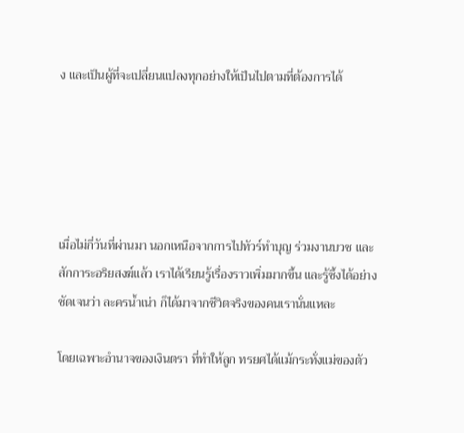ง และเป็นผู้ที่จะเปลี่ยนแปลงทุกอย่างให้เป็นไปตามที่ต้องการได้





เมื่อไม่กี่วันที่ผ่านมา นอกเหนือจากการไปทัวร์ทำบุญ ร่วมงานบวช และ สักการะอริยสงฆ์แล้ว เราได้เรียนรู้เรื่องราวเพิ่มมากขึ้น และรู้ซึ้งได้อย่างชัดเจนว่า ละครน้ำเน่า ก็ได้มาจากชีวิตจริงของคนเรานั่นแหละ

โดยเฉพาะอำนาจของเงินตรา ที่ทำให้ลูก ทรยศได้แม้กระทั่งแม่ของตัว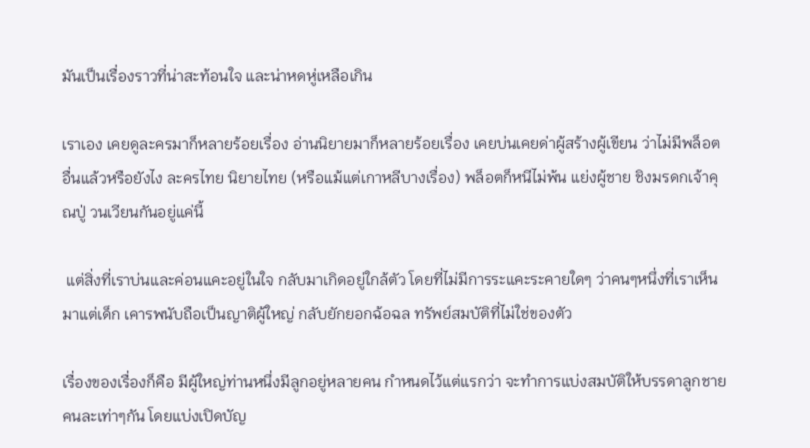มันเป็นเรื่องราวที่น่าสะท้อนใจ และน่าหดหู่เหลือเกิน

เราเอง เคยดูละครมาก็หลายร้อยเรื่อง อ่านนิยายมาก็หลายร้อยเรื่อง เคยบ่นเคยด่าผู้สร้างผู้เขียน ว่าไม่มีพล็อตอื่นแล้วหรือยังไง ละครไทย นิยายไทย (หรือแม้แต่เกาหลีบางเรื่อง) พล็อตก็หนีไม่พ้น แย่งผู้ชาย ชิงมรดกเจ้าคุณปู่ วนเวียนกันอยู่แค่นี้

 แต่สิ่งที่เราบ่นและค่อนแคะอยู่ในใจ กลับมาเกิดอยู่ใกล้ตัว โดยที่ไม่มีการระแคะระคายใดๆ ว่าคนๆหนึ่งที่เราเห็นมาแต่เด็ก เคารพนับถือเป็นญาติผู้ใหญ่ กลับยักยอกฉ้อฉล ทรัพย์สมบัติที่ไม่ใช่ของตัว

เรื่องของเรื่องก็คือ มีผู้ใหญ่ท่านหนึ่งมีลูกอยู่หลายคน กำหนดไว้แต่แรกว่า จะทำการแบ่งสมบัติให้บรรดาลูกชายคนละเท่าๆกัน โดยแบ่งเปิดบัญ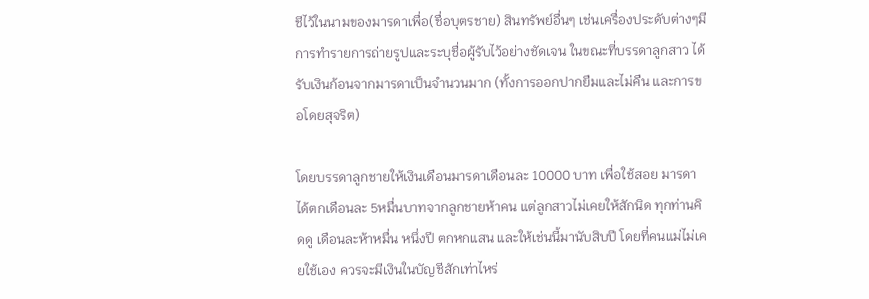ชีไว้ในนามของมารดาเพื่อ(ชื่อบุตรชาย) สินทรัพย์อื่นๆ เช่นเครื่องประดับต่างๆมีการทำรายการถ่ายรูปและระบุชื่อผู้รับไว้อย่างชัดเจน ในขณะที่บรรดาลูกสาว ได้รับเงินก้อนจากมารดาเป็นจำนวนมาก (ทั้งการออกปากยืมและไม่คืน และการขอโดยสุจริต)

โดยบรรดาลูกชายให้เงินเดือนมารดาเดือนละ 10000 บาท เพื่อใช้สอย มารดาได้ตกเดือนละ 5หมื่นบาทจากลูกชายห้าคน แต่ลูกสาวไม่เคยให้สักนิด ทุกท่านคิดดู เดือนละห้าหมื่น หนึ่งปี ตกหกแสน และให้เช่นนี้มานับสิบปี โดยที่คนแม่ไม่เคยใช้เอง ควรจะมีเงินในบัญชีสักเท่าไหร่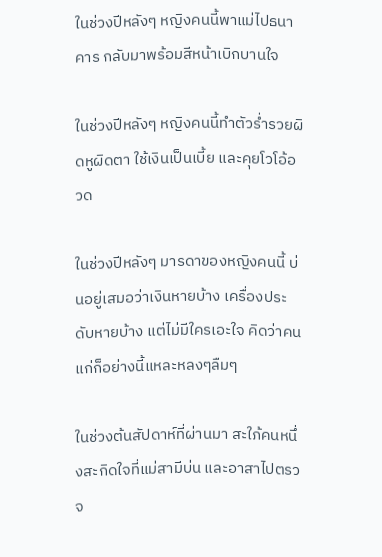ในช่วงปีหลังๆ หญิงคนนี้พาแม่ไปธนาคาร กลับมาพร้อมสีหน้าเบิกบานใจ

ในช่วงปีหลังๆ หญิงคนนี้ทำตัวร่ำรวยผิดหูผิดตา ใช้เงินเป็นเบี้ย และคุยโวโอ้อวด

ในช่วงปีหลังๆ มารดาของหญิงคนนี้ บ่นอยู่เสมอว่าเงินหายบ้าง เครื่องประดับหายบ้าง แต่ไม่มีใครเอะใจ คิดว่าคนแก่ก็อย่างนี้แหละหลงๆลืมๆ

ในช่วงต้นสัปดาห์ที่ผ่านมา สะใภ้คนหนึ่งสะกิดใจที่แม่สามีบ่น และอาสาไปตรวจ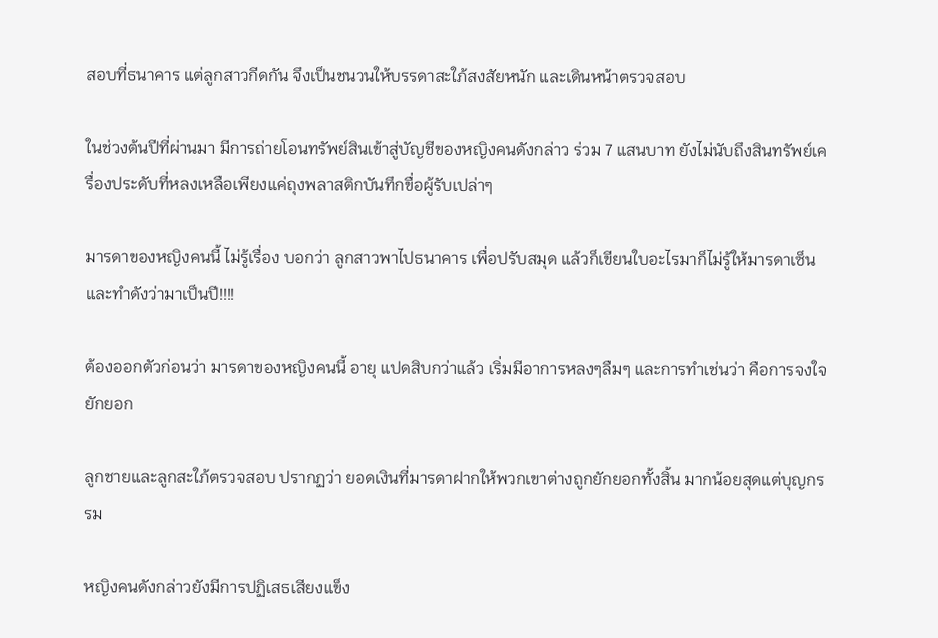สอบที่ธนาคาร แต่ลูกสาวกีดกัน จึงเป็นชนวนให้บรรดาสะใภ้สงสัยหนัก และเดินหน้าตรวจสอบ

ในช่วงต้นปีที่ผ่านมา มีการถ่ายโอนทรัพย์สินเข้าสู่บัญชีของหญิงคนดังกล่าว ร่วม 7 แสนบาท ยังไม่นับถึงสินทรัพย์เครื่องประดับที่หลงเหลือเพียงแค่ถุงพลาสติกบันทึกขื่อผู้รับเปล่าๆ

มารดาของหญิงคนนี้ ไม่รู้เรื่อง บอกว่า ลูกสาวพาไปธนาคาร เพื่อปรับสมุด แล้วก็เขียนใบอะไรมาก็ไม่รู้ให้มารดาเซ็น และทำดังว่ามาเป็นปี!!!!

ต้องออกตัวก่อนว่า มารดาของหญิงคนนี้ อายุ แปดสิบกว่าแล้ว เริ่มมีอาการหลงๆลืมๆ และการทำเช่นว่า คือการจงใจยักยอก

ลูกชายและลูกสะใภ้ตรวจสอบ ปรากฏว่า ยอดเงินที่มารดาฝากให้พวกเขาต่างถูกยักยอกทั้งสิ้น มากน้อยสุดแต่บุญกรรม

หญิงคนดังกล่าวยังมีการปฏิเสธเสียงแข็ง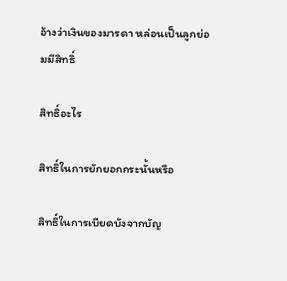อ้างว่าเงินของมารดา หล่อนเป็นลูกย่อมมีสิทธิ์

สิทธิ์อะไร

สิทธิ์ในการยักยอกกระนั้นหรือ

สิทธิ์ในการเบียดบังจากบัญ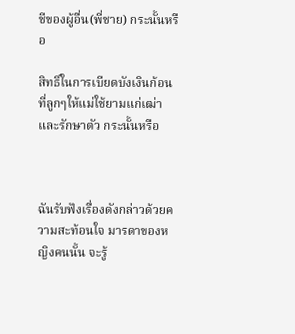ชีของผู้อื่น(พี่ชาย) กระนั้นหรือ

สิทธิ์ในการเบียดบังเงินก้อนที่ลูกๆให้แม่ใช้ยามแก่เฒ่า และรักษาตัว กระนั้นหรือ



ฉันรับฟังเรื่องดังกล่าวด้วยความสะท้อนใจ มารดาของหญิงคนนั้น จะรู้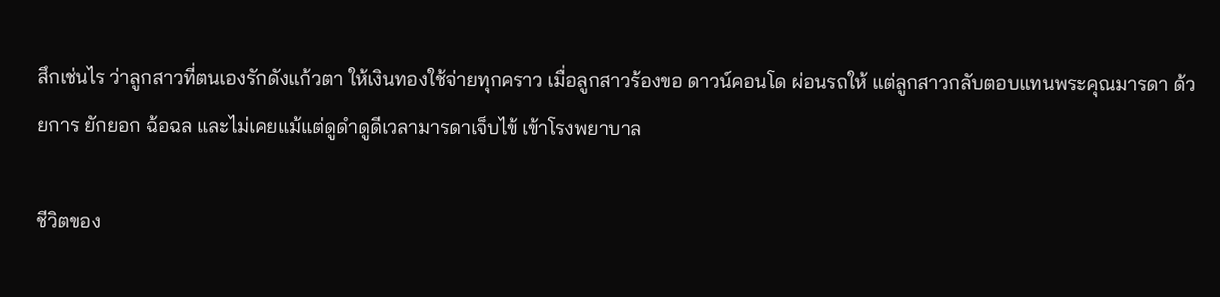สึกเช่นไร ว่าลูกสาวที่ตนเองรักดังแก้วตา ให้เงินทองใช้จ่ายทุกคราว เมื่อลูกสาวร้องขอ ดาวน์คอนโด ผ่อนรถให้ แต่ลูกสาวกลับตอบแทนพระคุณมารดา ด้วยการ ยักยอก ฉ้อฉล และไม่เคยแม้แต่ดูดำดูดีเวลามารดาเจ็บไข้ เข้าโรงพยาบาล

ชีวิตของ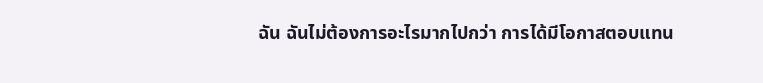ฉัน ฉันไม่ต้องการอะไรมากไปกว่า การได้มีโอกาสตอบแทน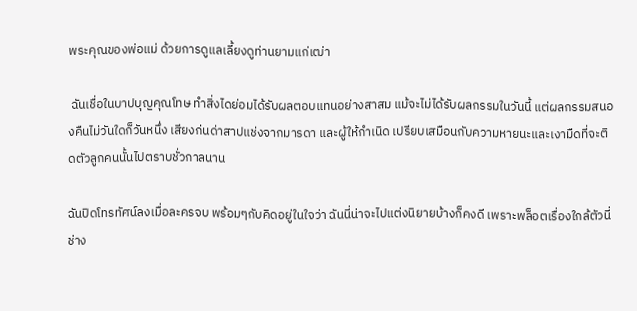พระคุณของพ่อแม่ ด้วยการดูแลเลี้ยงดูท่านยามแก่เฒ่า

 ฉันเชื่อในบาปบุญคุณโทษ ทำสิ่งไดย่อมได้รับผลตอบแทนอย่างสาสม แม้จะไม่ได้รับผลกรรมในวันนี้ แต่ผลกรรมสนองคืนไม่วันใดก็วันหนึ่ง เสียงก่นด่าสาปแช่งจากมารดา และผู้ให้กำเนิด เปรียบเสมือนกับความหายนะและเงามืดที่จะติดตัวลูกคนนั้นไปตราบชั่วกาลนาน

ฉันปิดโทรทัศน์ลงเมื่อละครจบ พร้อมๆกับคิดอยู่ในใจว่า ฉันนี่น่าจะไปแต่งนิยายบ้างก็คงดี เพราะพล็อตเรื่องใกล้ตัวนี่ ช่าง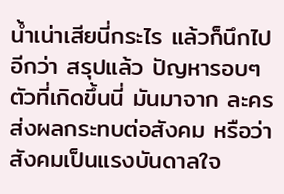น้ำเน่าเสียนี่กระไร แล้วก็นึกไปอีกว่า สรุปแล้ว ปัญหารอบๆตัวที่เกิดขึ้นนี่ มันมาจาก ละคร ส่งผลกระทบต่อสังคม หรือว่า สังคมเป็นแรงบันดาลใจ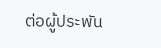ต่อผู้ประพัน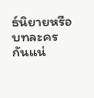ธ์นิยายหรือบทละคร กันแน่